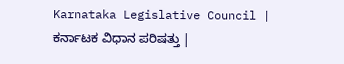Karnataka Legislative Council |
ಕರ್ನಾಟಕ ವಿಧಾನ ಪರಿಷತ್ತು |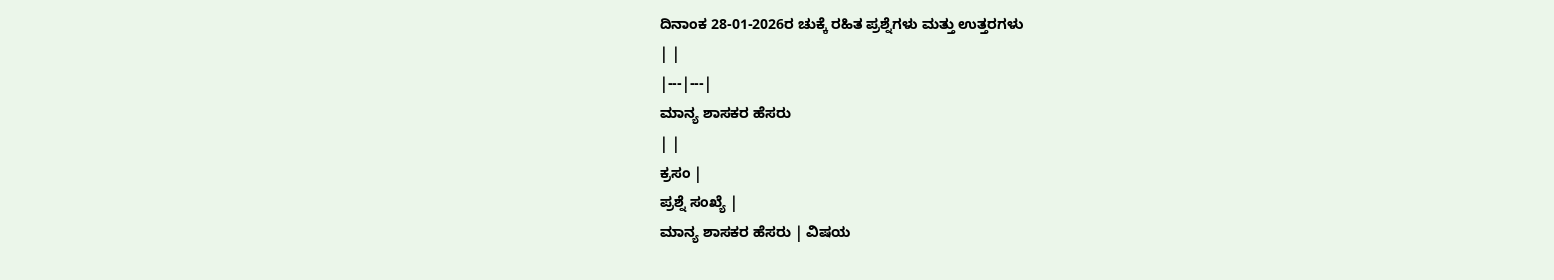ದಿನಾಂಕ 28-01-2026ರ ಚುಕ್ಕೆ ರಹಿತ ಪ್ರಶ್ನೆಗಳು ಮತ್ತು ಉತ್ತರಗಳು
| |
|---|---|
ಮಾನ್ಯ ಶಾಸಕರ ಹೆಸರು
| |
ಕ್ರಸಂ |
ಪ್ರಶ್ನೆ ಸಂಖ್ಯೆ |
ಮಾನ್ಯ ಶಾಸಕರ ಹೆಸರು | ವಿಷಯ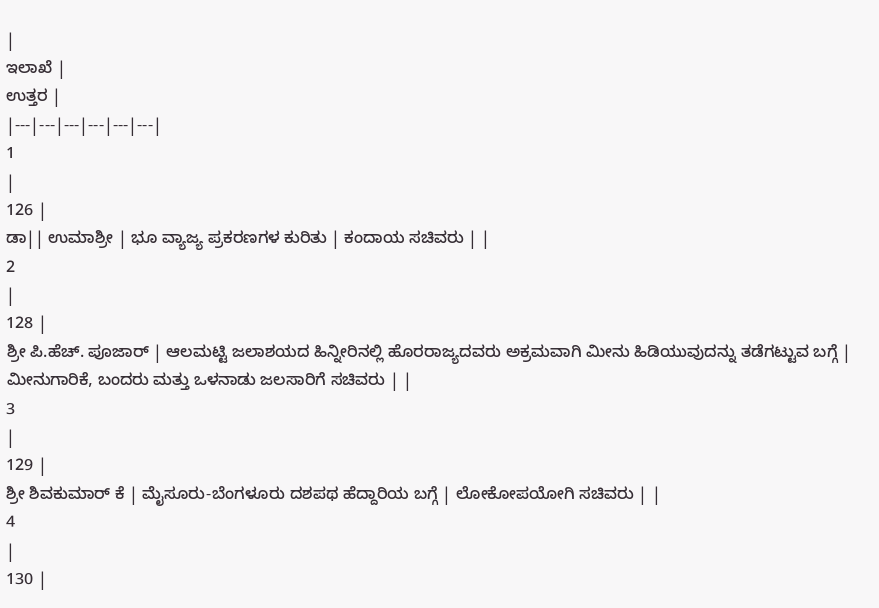|
ಇಲಾಖೆ |
ಉತ್ತರ |
|---|---|---|---|---|---|
1
|
126 |
ಡಾ|| ಉಮಾಶ್ರೀ | ಭೂ ವ್ಯಾಜ್ಯ ಪ್ರಕರಣಗಳ ಕುರಿತು | ಕಂದಾಯ ಸಚಿವರು | |
2
|
128 |
ಶ್ರೀ ಪಿ.ಹೆಚ್. ಪೂಜಾರ್ | ಆಲಮಟ್ಟಿ ಜಲಾಶಯದ ಹಿನ್ನೀರಿನಲ್ಲಿ ಹೊರರಾಜ್ಯದವರು ಅಕ್ರಮವಾಗಿ ಮೀನು ಹಿಡಿಯುವುದನ್ನು ತಡೆಗಟ್ಟುವ ಬಗ್ಗೆ | ಮೀನುಗಾರಿಕೆ, ಬಂದರು ಮತ್ತು ಒಳನಾಡು ಜಲಸಾರಿಗೆ ಸಚಿವರು | |
3
|
129 |
ಶ್ರೀ ಶಿವಕುಮಾರ್ ಕೆ | ಮೈಸೂರು-ಬೆಂಗಳೂರು ದಶಪಥ ಹೆದ್ದಾರಿಯ ಬಗ್ಗೆ | ಲೋಕೋಪಯೋಗಿ ಸಚಿವರು | |
4
|
130 |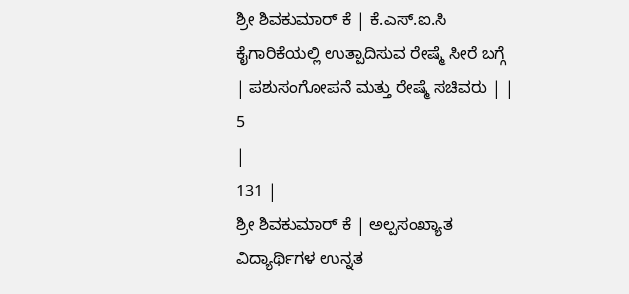ಶ್ರೀ ಶಿವಕುಮಾರ್ ಕೆ | ಕೆ.ಎಸ್.ಐ.ಸಿ ಕೈಗಾರಿಕೆಯಲ್ಲಿ ಉತ್ಪಾದಿಸುವ ರೇಷ್ಮೆ ಸೀರೆ ಬಗ್ಗೆ | ಪಶುಸಂಗೋಪನೆ ಮತ್ತು ರೇಷ್ಮೆ ಸಚಿವರು | |
5
|
131 |
ಶ್ರೀ ಶಿವಕುಮಾರ್ ಕೆ | ಅಲ್ಪಸಂಖ್ಯಾತ ವಿದ್ಯಾರ್ಥಿಗಳ ಉನ್ನತ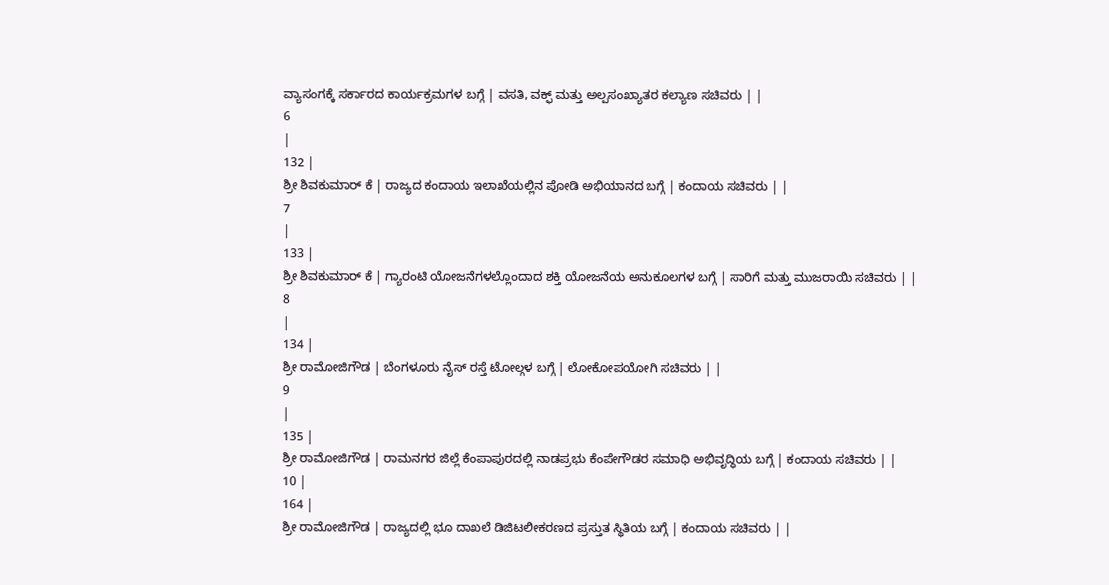ವ್ಯಾಸಂಗಕ್ಕೆ ಸರ್ಕಾರದ ಕಾರ್ಯಕ್ರಮಗಳ ಬಗ್ಗೆ | ವಸತಿ, ವಕ್ಫ್ ಮತ್ತು ಅಲ್ಪಸಂಖ್ಯಾತರ ಕಲ್ಯಾಣ ಸಚಿವರು | |
6
|
132 |
ಶ್ರೀ ಶಿವಕುಮಾರ್ ಕೆ | ರಾಜ್ಯದ ಕಂದಾಯ ಇಲಾಖೆಯಲ್ಲಿನ ಪೋಡಿ ಅಭಿಯಾನದ ಬಗ್ಗೆ | ಕಂದಾಯ ಸಚಿವರು | |
7
|
133 |
ಶ್ರೀ ಶಿವಕುಮಾರ್ ಕೆ | ಗ್ಯಾರಂಟಿ ಯೋಜನೆಗಳಲ್ಲೊಂದಾದ ಶಕ್ತಿ ಯೋಜನೆಯ ಅನುಕೂಲಗಳ ಬಗ್ಗೆ | ಸಾರಿಗೆ ಮತ್ತು ಮುಜರಾಯಿ ಸಚಿವರು | |
8
|
134 |
ಶ್ರೀ ರಾಮೋಜಿಗೌಡ | ಬೆಂಗಳೂರು ನೈಸ್ ರಸ್ತೆ ಟೋಲ್ಗಳ ಬಗ್ಗೆ | ಲೋಕೋಪಯೋಗಿ ಸಚಿವರು | |
9
|
135 |
ಶ್ರೀ ರಾಮೋಜಿಗೌಡ | ರಾಮನಗರ ಜಿಲ್ಲೆ ಕೆಂಪಾಪುರದಲ್ಲಿ ನಾಡಪ್ರಭು ಕೆಂಪೇಗೌಡರ ಸಮಾಧಿ ಅಭಿವೃದ್ಧಿಯ ಬಗ್ಗೆ | ಕಂದಾಯ ಸಚಿವರು | |
10 |
164 |
ಶ್ರೀ ರಾಮೋಜಿಗೌಡ | ರಾಜ್ಯದಲ್ಲಿ ಭೂ ದಾಖಲೆ ಡಿಜಿಟಲೀಕರಣದ ಪ್ರಸ್ತುತ ಸ್ಥಿತಿಯ ಬಗ್ಗೆ | ಕಂದಾಯ ಸಚಿವರು | |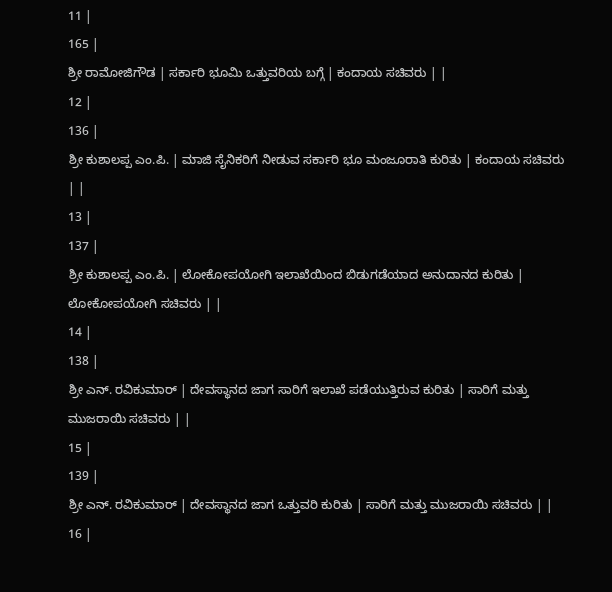11 |
165 |
ಶ್ರೀ ರಾಮೋಜಿಗೌಡ | ಸರ್ಕಾರಿ ಭೂಮಿ ಒತ್ತುವರಿಯ ಬಗ್ಗೆ | ಕಂದಾಯ ಸಚಿವರು | |
12 |
136 |
ಶ್ರೀ ಕುಶಾಲಪ್ಪ ಎಂ.ಪಿ. | ಮಾಜಿ ಸೈನಿಕರಿಗೆ ನೀಡುವ ಸರ್ಕಾರಿ ಭೂ ಮಂಜೂರಾತಿ ಕುರಿತು | ಕಂದಾಯ ಸಚಿವರು | |
13 |
137 |
ಶ್ರೀ ಕುಶಾಲಪ್ಪ ಎಂ.ಪಿ. | ಲೋಕೋಪಯೋಗಿ ಇಲಾಖೆಯಿಂದ ಬಿಡುಗಡೆಯಾದ ಅನುದಾನದ ಕುರಿತು | ಲೋಕೋಪಯೋಗಿ ಸಚಿವರು | |
14 |
138 |
ಶ್ರೀ ಎನ್. ರವಿಕುಮಾರ್ | ದೇವಸ್ಥಾನದ ಜಾಗ ಸಾರಿಗೆ ಇಲಾಖೆ ಪಡೆಯುತ್ತಿರುವ ಕುರಿತು | ಸಾರಿಗೆ ಮತ್ತು ಮುಜರಾಯಿ ಸಚಿವರು | |
15 |
139 |
ಶ್ರೀ ಎನ್. ರವಿಕುಮಾರ್ | ದೇವಸ್ಥಾನದ ಜಾಗ ಒತ್ತುವರಿ ಕುರಿತು | ಸಾರಿಗೆ ಮತ್ತು ಮುಜರಾಯಿ ಸಚಿವರು | |
16 |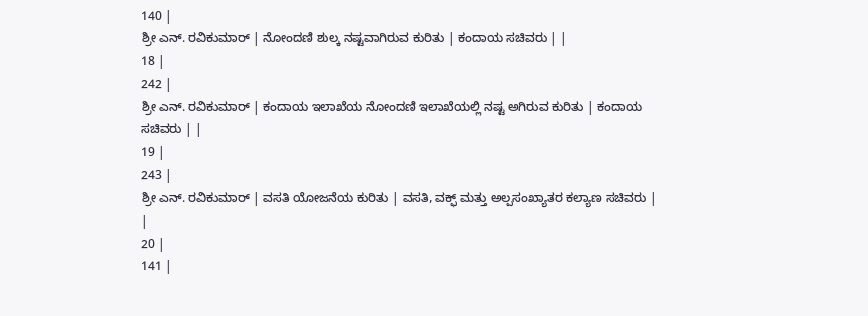140 |
ಶ್ರೀ ಎನ್. ರವಿಕುಮಾರ್ | ನೋಂದಣಿ ಶುಲ್ಕ ನಷ್ಟವಾಗಿರುವ ಕುರಿತು | ಕಂದಾಯ ಸಚಿವರು | |
18 |
242 |
ಶ್ರೀ ಎನ್. ರವಿಕುಮಾರ್ | ಕಂದಾಯ ಇಲಾಖೆಯ ನೋಂದಣಿ ಇಲಾಖೆಯಲ್ಲಿ ನಷ್ಟ ಅಗಿರುವ ಕುರಿತು | ಕಂದಾಯ ಸಚಿವರು | |
19 |
243 |
ಶ್ರೀ ಎನ್. ರವಿಕುಮಾರ್ | ವಸತಿ ಯೋಜನೆಯ ಕುರಿತು | ವಸತಿ, ವಕ್ಫ್ ಮತ್ತು ಅಲ್ಪಸಂಖ್ಯಾತರ ಕಲ್ಯಾಣ ಸಚಿವರು | |
20 |
141 |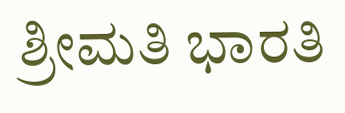ಶ್ರೀಮತಿ ಭಾರತಿ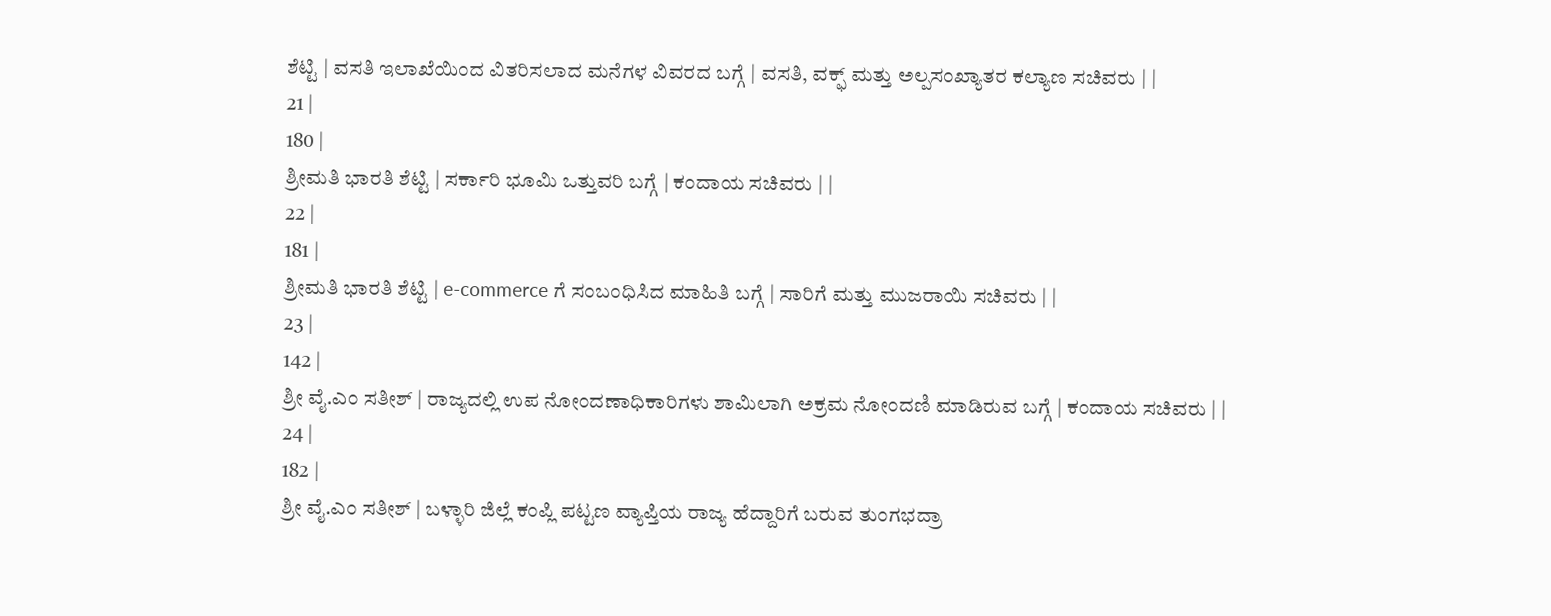ಶೆಟ್ಟಿ | ವಸತಿ ಇಲಾಖೆಯಿಂದ ವಿತರಿಸಲಾದ ಮನೆಗಳ ವಿವರದ ಬಗ್ಗೆ | ವಸತಿ, ವಕ್ಫ್ ಮತ್ತು ಅಲ್ಪಸಂಖ್ಯಾತರ ಕಲ್ಯಾಣ ಸಚಿವರು | |
21 |
180 |
ಶ್ರೀಮತಿ ಭಾರತಿ ಶೆಟ್ಟಿ | ಸರ್ಕಾರಿ ಭೂಮಿ ಒತ್ತುವರಿ ಬಗ್ಗೆ | ಕಂದಾಯ ಸಚಿವರು | |
22 |
181 |
ಶ್ರೀಮತಿ ಭಾರತಿ ಶೆಟ್ಟಿ | e-commerce ಗೆ ಸಂಬಂಧಿಸಿದ ಮಾಹಿತಿ ಬಗ್ಗೆ | ಸಾರಿಗೆ ಮತ್ತು ಮುಜರಾಯಿ ಸಚಿವರು | |
23 |
142 |
ಶ್ರೀ ವೈ.ಎಂ ಸತೀಶ್ | ರಾಜ್ಯದಲ್ಲಿ ಉಪ ನೋಂದಣಾಧಿಕಾರಿಗಳು ಶಾಮಿಲಾಗಿ ಅಕ್ರಮ ನೋಂದಣಿ ಮಾಡಿರುವ ಬಗ್ಗೆ | ಕಂದಾಯ ಸಚಿವರು | |
24 |
182 |
ಶ್ರೀ ವೈ.ಎಂ ಸತೀಶ್ | ಬಳ್ಳಾರಿ ಜಿಲ್ಲೆ ಕಂಪ್ಲಿ ಪಟ್ಟಣ ವ್ಯಾಪ್ತಿಯ ರಾಜ್ಯ ಹೆದ್ದಾರಿಗೆ ಬರುವ ತುಂಗಭದ್ರಾ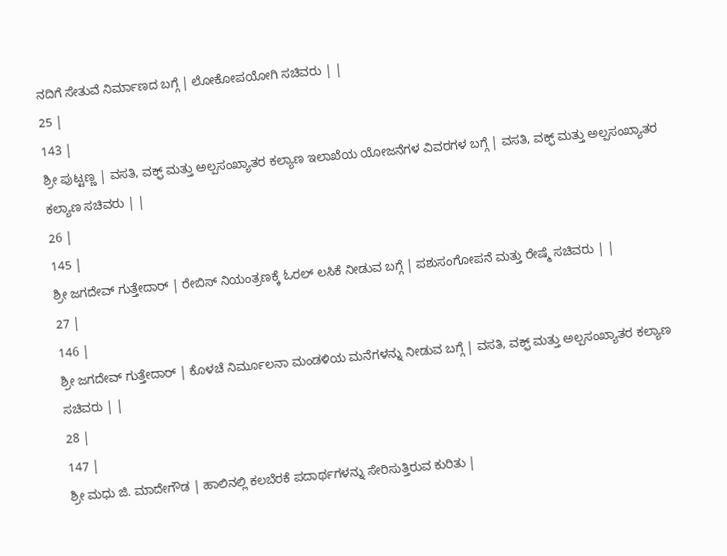ನದಿಗೆ ಸೇತುವೆ ನಿರ್ಮಾಣದ ಬಗ್ಗೆ | ಲೋಕೋಪಯೋಗಿ ಸಚಿವರು | |
25 |
143 |
ಶ್ರೀ ಪುಟ್ಟಣ್ಣ | ವಸತಿ, ವಕ್ಫ್ ಮತ್ತು ಅಲ್ಪಸಂಖ್ಯಾತರ ಕಲ್ಯಾಣ ಇಲಾಖೆಯ ಯೋಜನೆಗಳ ವಿವರಗಳ ಬಗ್ಗೆ | ವಸತಿ, ವಕ್ಫ್ ಮತ್ತು ಅಲ್ಪಸಂಖ್ಯಾತರ ಕಲ್ಯಾಣ ಸಚಿವರು | |
26 |
145 |
ಶ್ರೀ ಜಗದೇವ್ ಗುತ್ತೇದಾರ್ | ರೇಬಿಸ್ ನಿಯಂತ್ರಣಕ್ಕೆ ಓರಲ್ ಲಸಿಕೆ ನೀಡುವ ಬಗ್ಗೆ | ಪಶುಸಂಗೋಪನೆ ಮತ್ತು ರೇಷ್ಮೆ ಸಚಿವರು | |
27 |
146 |
ಶ್ರೀ ಜಗದೇವ್ ಗುತ್ತೇದಾರ್ | ಕೊಳಚೆ ನಿರ್ಮೂಲನಾ ಮಂಡಳಿಯ ಮನೆಗಳನ್ನು ನೀಡುವ ಬಗ್ಗೆ | ವಸತಿ, ವಕ್ಫ್ ಮತ್ತು ಅಲ್ಪಸಂಖ್ಯಾತರ ಕಲ್ಯಾಣ ಸಚಿವರು | |
28 |
147 |
ಶ್ರೀ ಮಧು ಜಿ. ಮಾದೇಗೌಡ | ಹಾಲಿನಲ್ಲಿ ಕಲಬೆರಕೆ ಪದಾರ್ಥಗಳನ್ನು ಸೇರಿಸುತ್ತಿರುವ ಕುರಿತು |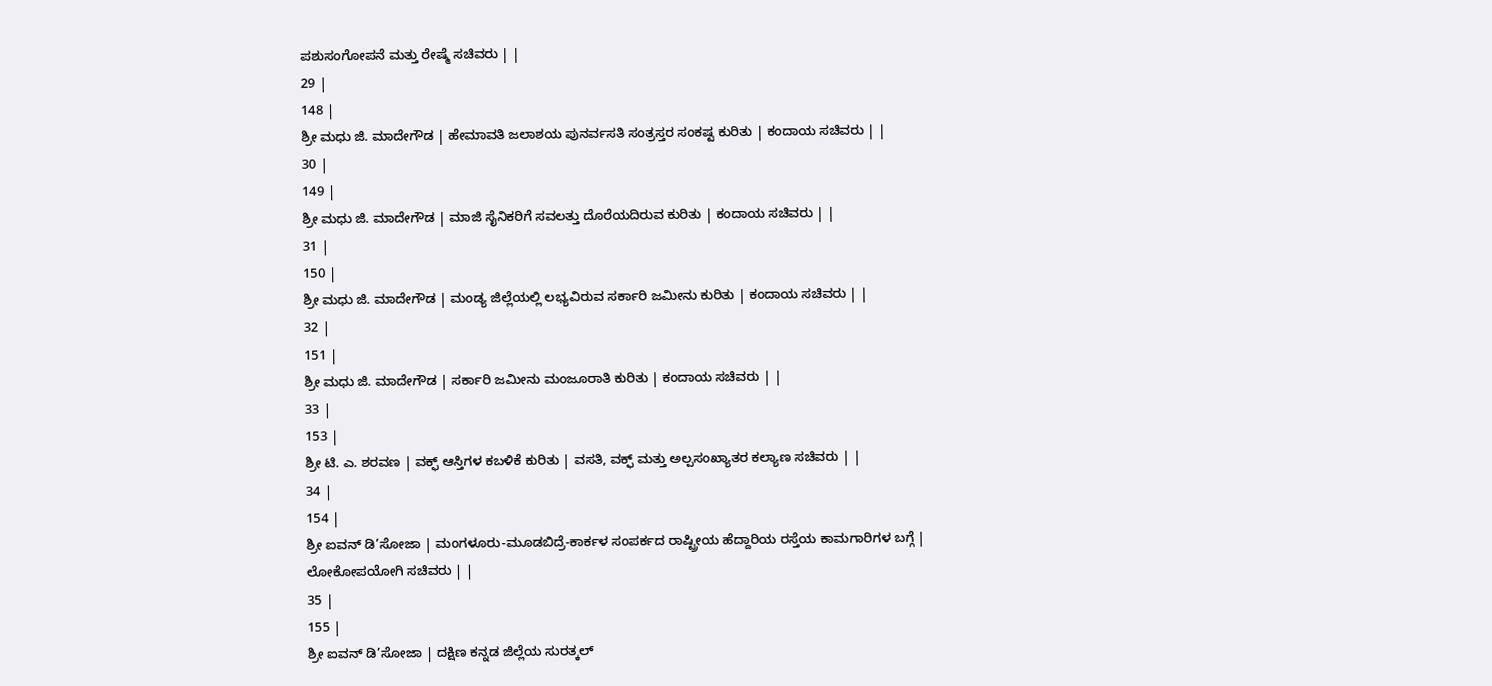ಪಶುಸಂಗೋಪನೆ ಮತ್ತು ರೇಷ್ಮೆ ಸಚಿವರು | |
29 |
148 |
ಶ್ರೀ ಮಧು ಜಿ. ಮಾದೇಗೌಡ | ಹೇಮಾವತಿ ಜಲಾಶಯ ಪುನರ್ವಸತಿ ಸಂತ್ರಸ್ತರ ಸಂಕಷ್ಟ ಕುರಿತು | ಕಂದಾಯ ಸಚಿವರು | |
30 |
149 |
ಶ್ರೀ ಮಧು ಜಿ. ಮಾದೇಗೌಡ | ಮಾಜಿ ಸೈನಿಕರಿಗೆ ಸವಲತ್ತು ದೊರೆಯದಿರುವ ಕುರಿತು | ಕಂದಾಯ ಸಚಿವರು | |
31 |
150 |
ಶ್ರೀ ಮಧು ಜಿ. ಮಾದೇಗೌಡ | ಮಂಡ್ಯ ಜಿಲ್ಲೆಯಲ್ಲಿ ಲಭ್ಯವಿರುವ ಸರ್ಕಾರಿ ಜಮೀನು ಕುರಿತು | ಕಂದಾಯ ಸಚಿವರು | |
32 |
151 |
ಶ್ರೀ ಮಧು ಜಿ. ಮಾದೇಗೌಡ | ಸರ್ಕಾರಿ ಜಮೀನು ಮಂಜೂರಾತಿ ಕುರಿತು | ಕಂದಾಯ ಸಚಿವರು | |
33 |
153 |
ಶ್ರೀ ಟಿ. ಎ. ಶರವಣ | ವಕ್ಫ್ ಆಸ್ತಿಗಳ ಕಬಳಿಕೆ ಕುರಿತು | ವಸತಿ, ವಕ್ಫ್ ಮತ್ತು ಅಲ್ಪಸಂಖ್ಯಾತರ ಕಲ್ಯಾಣ ಸಚಿವರು | |
34 |
154 |
ಶ್ರೀ ಐವನ್ ಡಿ’ಸೋಜಾ | ಮಂಗಳೂರು-ಮೂಡಬಿದ್ರೆ-ಕಾರ್ಕಳ ಸಂಪರ್ಕದ ರಾಷ್ಟ್ರೀಯ ಹೆದ್ದಾರಿಯ ರಸ್ತೆಯ ಕಾಮಗಾರಿಗಳ ಬಗ್ಗೆ | ಲೋಕೋಪಯೋಗಿ ಸಚಿವರು | |
35 |
155 |
ಶ್ರೀ ಐವನ್ ಡಿ’ಸೋಜಾ | ದಕ್ಷಿಣ ಕನ್ನಡ ಜಿಲ್ಲೆಯ ಸುರತ್ಕಲ್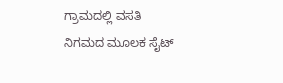ಗ್ರಾಮದಲ್ಲಿ ವಸತಿ ನಿಗಮದ ಮೂಲಕ ಸೈಟ್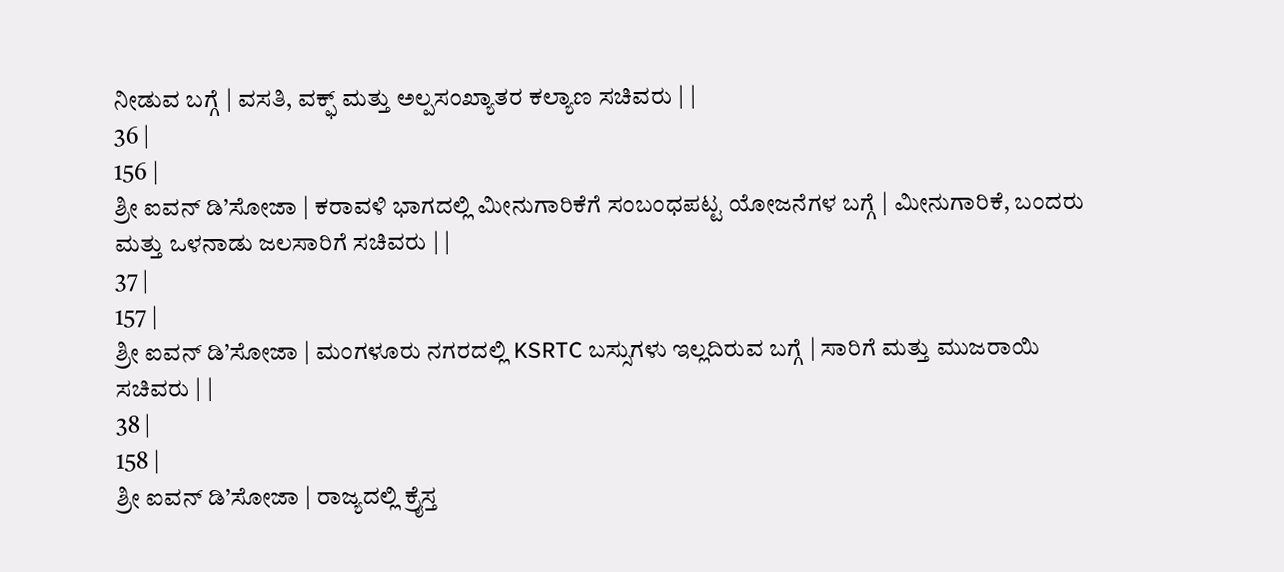ನೀಡುವ ಬಗ್ಗೆ | ವಸತಿ, ವಕ್ಫ್ ಮತ್ತು ಅಲ್ಪಸಂಖ್ಯಾತರ ಕಲ್ಯಾಣ ಸಚಿವರು | |
36 |
156 |
ಶ್ರೀ ಐವನ್ ಡಿ’ಸೋಜಾ | ಕರಾವಳಿ ಭಾಗದಲ್ಲಿ ಮೀನುಗಾರಿಕೆಗೆ ಸಂಬಂಧಪಟ್ಟ ಯೋಜನೆಗಳ ಬಗ್ಗೆ | ಮೀನುಗಾರಿಕೆ, ಬಂದರು ಮತ್ತು ಒಳನಾಡು ಜಲಸಾರಿಗೆ ಸಚಿವರು | |
37 |
157 |
ಶ್ರೀ ಐವನ್ ಡಿ’ಸೋಜಾ | ಮಂಗಳೂರು ನಗರದಲ್ಲಿ KSRTC ಬಸ್ಸುಗಳು ಇಲ್ಲದಿರುವ ಬಗ್ಗೆ | ಸಾರಿಗೆ ಮತ್ತು ಮುಜರಾಯಿ ಸಚಿವರು | |
38 |
158 |
ಶ್ರೀ ಐವನ್ ಡಿ’ಸೋಜಾ | ರಾಜ್ಯದಲ್ಲಿ ಕ್ರೈಸ್ತ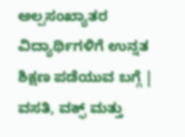ಅಲ್ಪಸಂಖ್ಯಾತರ ವಿದ್ಯಾರ್ಥಿಗಳಿಗೆ ಉನ್ನತ ಶಿಕ್ಷಣ ಪಡೆಯುವ ಬಗ್ಗೆ | ವಸತಿ, ವಕ್ಫ್ ಮತ್ತು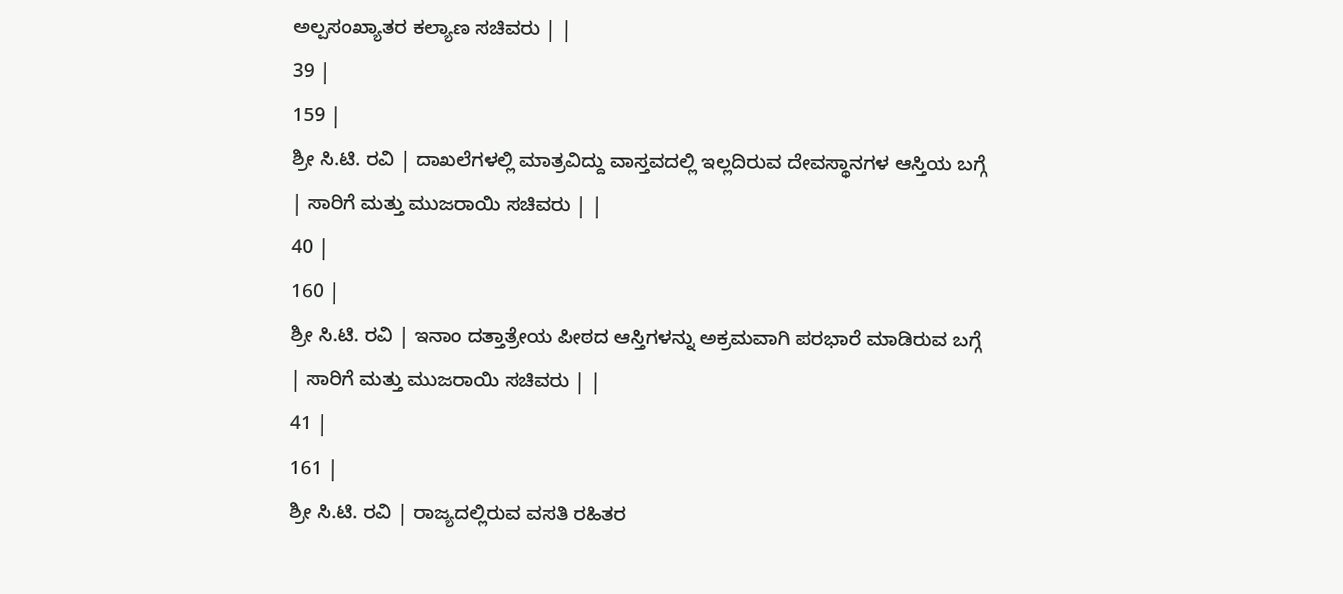ಅಲ್ಪಸಂಖ್ಯಾತರ ಕಲ್ಯಾಣ ಸಚಿವರು | |
39 |
159 |
ಶ್ರೀ ಸಿ.ಟಿ. ರವಿ | ದಾಖಲೆಗಳಲ್ಲಿ ಮಾತ್ರವಿದ್ದು ವಾಸ್ತವದಲ್ಲಿ ಇಲ್ಲದಿರುವ ದೇವಸ್ಥಾನಗಳ ಆಸ್ತಿಯ ಬಗ್ಗೆ | ಸಾರಿಗೆ ಮತ್ತು ಮುಜರಾಯಿ ಸಚಿವರು | |
40 |
160 |
ಶ್ರೀ ಸಿ.ಟಿ. ರವಿ | ಇನಾಂ ದತ್ತಾತ್ರೇಯ ಪೀಠದ ಆಸ್ತಿಗಳನ್ನು ಅಕ್ರಮವಾಗಿ ಪರಭಾರೆ ಮಾಡಿರುವ ಬಗ್ಗೆ | ಸಾರಿಗೆ ಮತ್ತು ಮುಜರಾಯಿ ಸಚಿವರು | |
41 |
161 |
ಶ್ರೀ ಸಿ.ಟಿ. ರವಿ | ರಾಜ್ಯದಲ್ಲಿರುವ ವಸತಿ ರಹಿತರ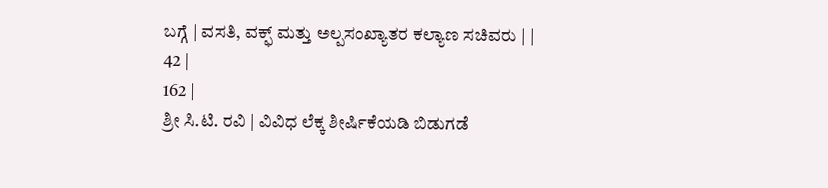ಬಗ್ಗೆ | ವಸತಿ, ವಕ್ಫ್ ಮತ್ತು ಅಲ್ಪಸಂಖ್ಯಾತರ ಕಲ್ಯಾಣ ಸಚಿವರು | |
42 |
162 |
ಶ್ರೀ ಸಿ.ಟಿ. ರವಿ | ವಿವಿಧ ಲೆಕ್ಕ ಶೀರ್ಷಿಕೆಯಡಿ ಬಿಡುಗಡೆ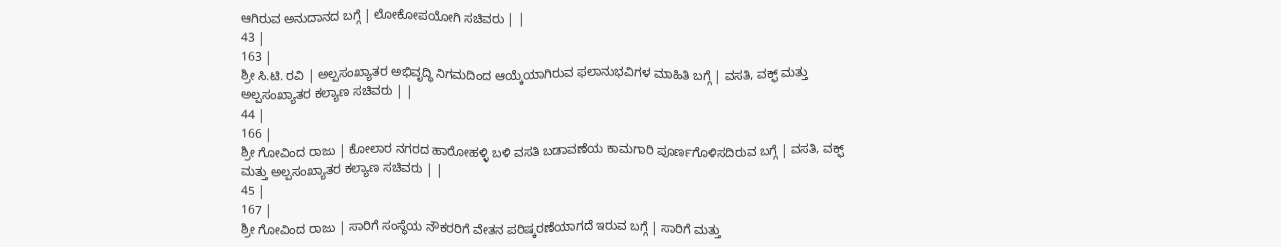ಆಗಿರುವ ಅನುದಾನದ ಬಗ್ಗೆ | ಲೋಕೋಪಯೋಗಿ ಸಚಿವರು | |
43 |
163 |
ಶ್ರೀ ಸಿ.ಟಿ. ರವಿ | ಅಲ್ಪಸಂಖ್ಯಾತರ ಅಭಿವೃದ್ಧಿ ನಿಗಮದಿಂದ ಆಯ್ಕೆಯಾಗಿರುವ ಫಲಾನುಭವಿಗಳ ಮಾಹಿತಿ ಬಗ್ಗೆ | ವಸತಿ, ವಕ್ಫ್ ಮತ್ತು ಅಲ್ಪಸಂಖ್ಯಾತರ ಕಲ್ಯಾಣ ಸಚಿವರು | |
44 |
166 |
ಶ್ರೀ ಗೋವಿಂದ ರಾಜು | ಕೋಲಾರ ನಗರದ ಹಾರೋಹಳ್ಳಿ ಬಳಿ ವಸತಿ ಬಡಾವಣೆಯ ಕಾಮಗಾರಿ ಪೂರ್ಣಗೊಳಿಸದಿರುವ ಬಗ್ಗೆ | ವಸತಿ, ವಕ್ಫ್ ಮತ್ತು ಅಲ್ಪಸಂಖ್ಯಾತರ ಕಲ್ಯಾಣ ಸಚಿವರು | |
45 |
167 |
ಶ್ರೀ ಗೋವಿಂದ ರಾಜು | ಸಾರಿಗೆ ಸಂಸ್ಥೆಯ ನೌಕರರಿಗೆ ವೇತನ ಪರಿಷ್ಕರಣೆಯಾಗದೆ ಇರುವ ಬಗ್ಗೆ | ಸಾರಿಗೆ ಮತ್ತು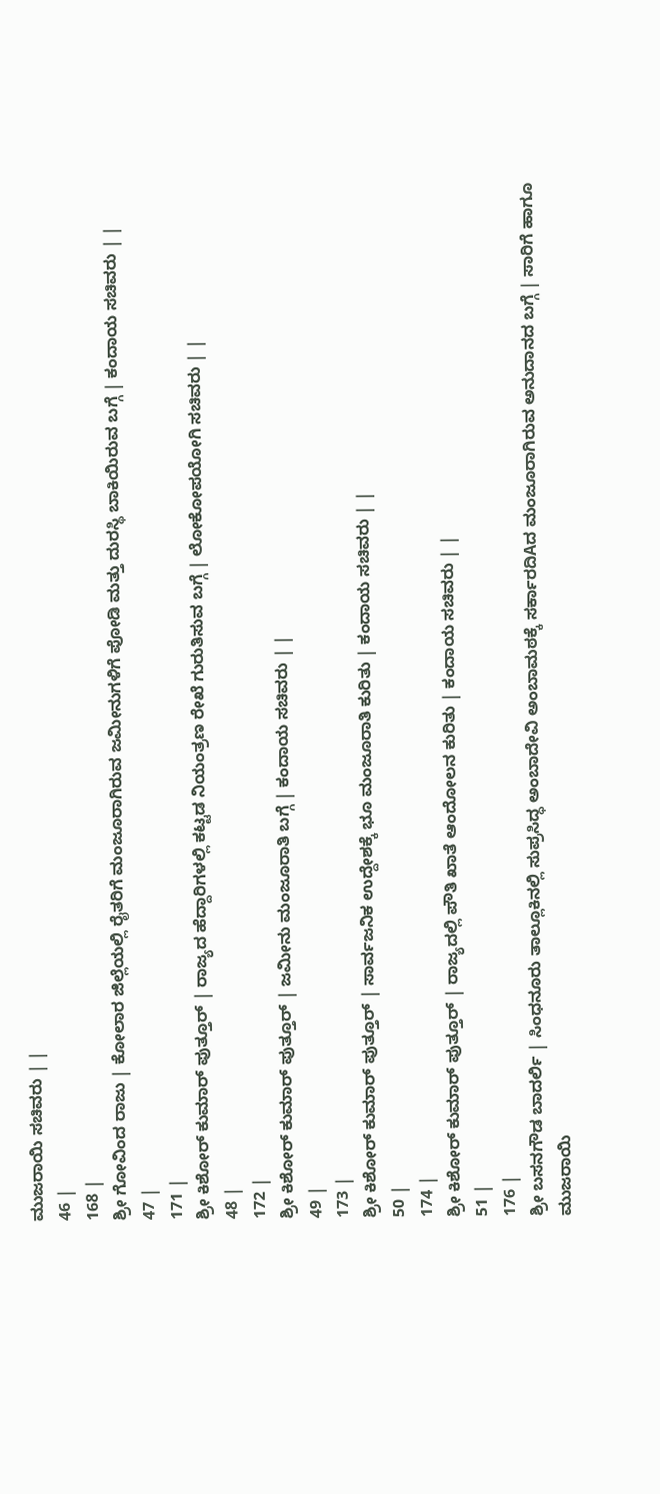ಮುಜರಾಯಿ ಸಚಿವರು | |
46 |
168 |
ಶ್ರೀ ಗೋವಿಂದ ರಾಜು | ಕೋಲಾರ ಜಿಲ್ಲೆಯಲ್ಲಿ ರೈತರಿಗೆ ಮಂಜೂರಾಗಿರುವ ಜಮೀನುಗಳಿಗೆ ಪೋಡಿ ಮತ್ತು ದುರಸ್ಥಿ ಬಾಕಿಯಿರುವ ಬಗ್ಗೆ | ಕಂದಾಯ ಸಚಿವರು | |
47 |
171 |
ಶ್ರೀ ಕಿಶೋರ್ ಕುಮಾರ್ ಪುತ್ತೂರ್ | ರಾಜ್ಯದ ಹೆದ್ದಾರಿಗಳಲ್ಲಿ ಕಟ್ಟಡ ನಿಯಂತ್ರಣ ರೇಖೆ ಗುರುತಿಸುವ ಬಗ್ಗೆ | ಲೋಕೋಪಯೋಗಿ ಸಚಿವರು | |
48 |
172 |
ಶ್ರೀ ಕಿಶೋರ್ ಕುಮಾರ್ ಪುತ್ತೂರ್ | ಜಮೀನು ಮಂಜೂರಾತಿ ಬಗ್ಗೆ | ಕಂದಾಯ ಸಚಿವರು | |
49 |
173 |
ಶ್ರೀ ಕಿಶೋರ್ ಕುಮಾರ್ ಪುತ್ತೂರ್ | ಸಾರ್ವಜನಿಕ ಉದ್ದೇಶಕ್ಕೆ ಭೂ ಮಂಜೂರಾತಿ ಕುರಿತು | ಕಂದಾಯ ಸಚಿವರು | |
50 |
174 |
ಶ್ರೀ ಕಿಶೋರ್ ಕುಮಾರ್ ಪುತ್ತೂರ್ | ರಾಜ್ಯದಲ್ಲಿ ಪೌತಿ ಖಾತೆ ಆಂದೋಲನ ಕುರಿತು | ಕಂದಾಯ ಸಚಿವರು | |
51 |
176 |
ಶ್ರೀ ಬಸನಗೌಡ ಬಾದರ್ಲಿ | ಸಿಂಧನೂರು ತಾಲ್ಲೂಕಿನಲ್ಲಿ ಸುಪ್ರಸಿದ್ಧ ಅಂಬಾದೇವಿ ಅಂಬಾಮಠಕ್ಕೆ ಸರ್ಕಾರದಿAದ ಮಂಜೂರಾಗಿರುವ ಅನುದಾನದ ಬಗ್ಗೆ | ಸಾರಿಗೆ ಹಾಗೂ ಮುಜರಾಯಿ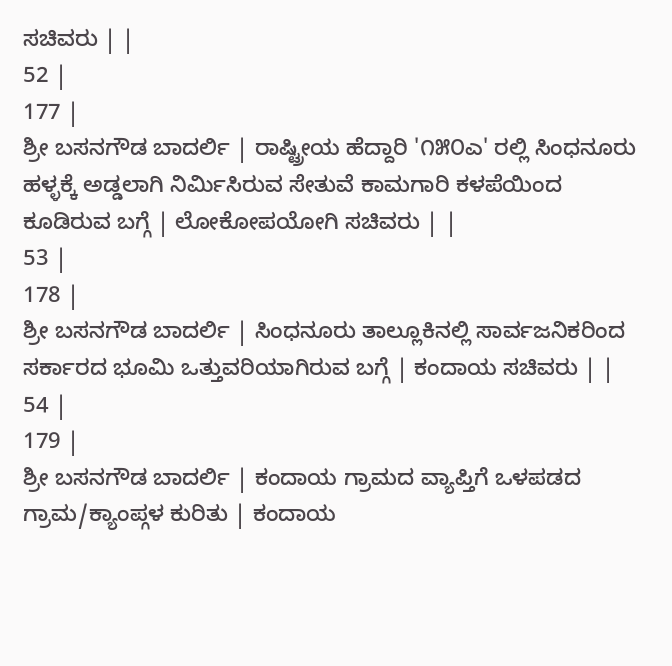ಸಚಿವರು | |
52 |
177 |
ಶ್ರೀ ಬಸನಗೌಡ ಬಾದರ್ಲಿ | ರಾಷ್ಟ್ರೀಯ ಹೆದ್ದಾರಿ '೧೫೦ಎ' ರಲ್ಲಿ ಸಿಂಧನೂರು ಹಳ್ಳಕ್ಕೆ ಅಡ್ಡಲಾಗಿ ನಿರ್ಮಿಸಿರುವ ಸೇತುವೆ ಕಾಮಗಾರಿ ಕಳಪೆಯಿಂದ ಕೂಡಿರುವ ಬಗ್ಗೆ | ಲೋಕೋಪಯೋಗಿ ಸಚಿವರು | |
53 |
178 |
ಶ್ರೀ ಬಸನಗೌಡ ಬಾದರ್ಲಿ | ಸಿಂಧನೂರು ತಾಲ್ಲೂಕಿನಲ್ಲಿ ಸಾರ್ವಜನಿಕರಿಂದ ಸರ್ಕಾರದ ಭೂಮಿ ಒತ್ತುವರಿಯಾಗಿರುವ ಬಗ್ಗೆ | ಕಂದಾಯ ಸಚಿವರು | |
54 |
179 |
ಶ್ರೀ ಬಸನಗೌಡ ಬಾದರ್ಲಿ | ಕಂದಾಯ ಗ್ರಾಮದ ವ್ಯಾಪ್ತಿಗೆ ಒಳಪಡದ ಗ್ರಾಮ/ಕ್ಯಾಂಪ್ಗಳ ಕುರಿತು | ಕಂದಾಯ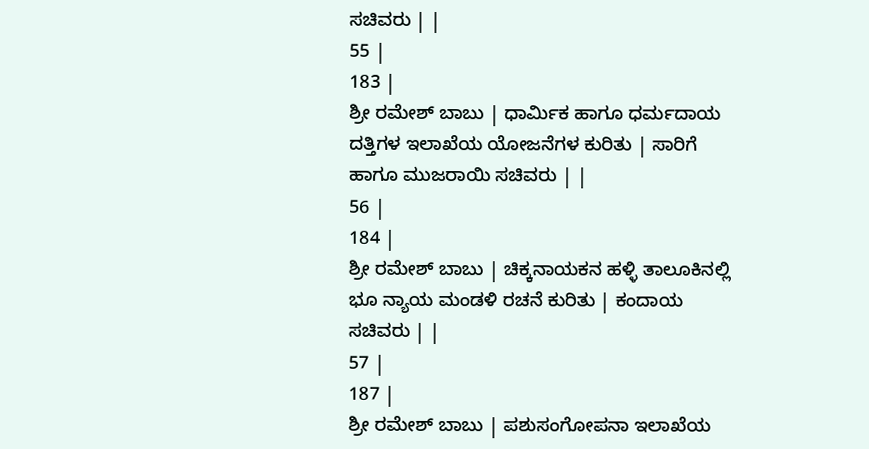ಸಚಿವರು | |
55 |
183 |
ಶ್ರೀ ರಮೇಶ್ ಬಾಬು | ಧಾರ್ಮಿಕ ಹಾಗೂ ಧರ್ಮದಾಯ ದತ್ತಿಗಳ ಇಲಾಖೆಯ ಯೋಜನೆಗಳ ಕುರಿತು | ಸಾರಿಗೆ ಹಾಗೂ ಮುಜರಾಯಿ ಸಚಿವರು | |
56 |
184 |
ಶ್ರೀ ರಮೇಶ್ ಬಾಬು | ಚಿಕ್ಕನಾಯಕನ ಹಳ್ಳಿ ತಾಲೂಕಿನಲ್ಲಿ ಭೂ ನ್ಯಾಯ ಮಂಡಳಿ ರಚನೆ ಕುರಿತು | ಕಂದಾಯ ಸಚಿವರು | |
57 |
187 |
ಶ್ರೀ ರಮೇಶ್ ಬಾಬು | ಪಶುಸಂಗೋಪನಾ ಇಲಾಖೆಯ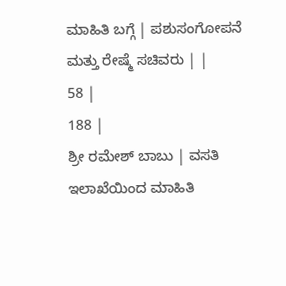ಮಾಹಿತಿ ಬಗ್ಗೆ | ಪಶುಸಂಗೋಪನೆ ಮತ್ತು ರೇಷ್ಮೆ ಸಚಿವರು | |
58 |
188 |
ಶ್ರೀ ರಮೇಶ್ ಬಾಬು | ವಸತಿ ಇಲಾಖೆಯಿಂದ ಮಾಹಿತಿ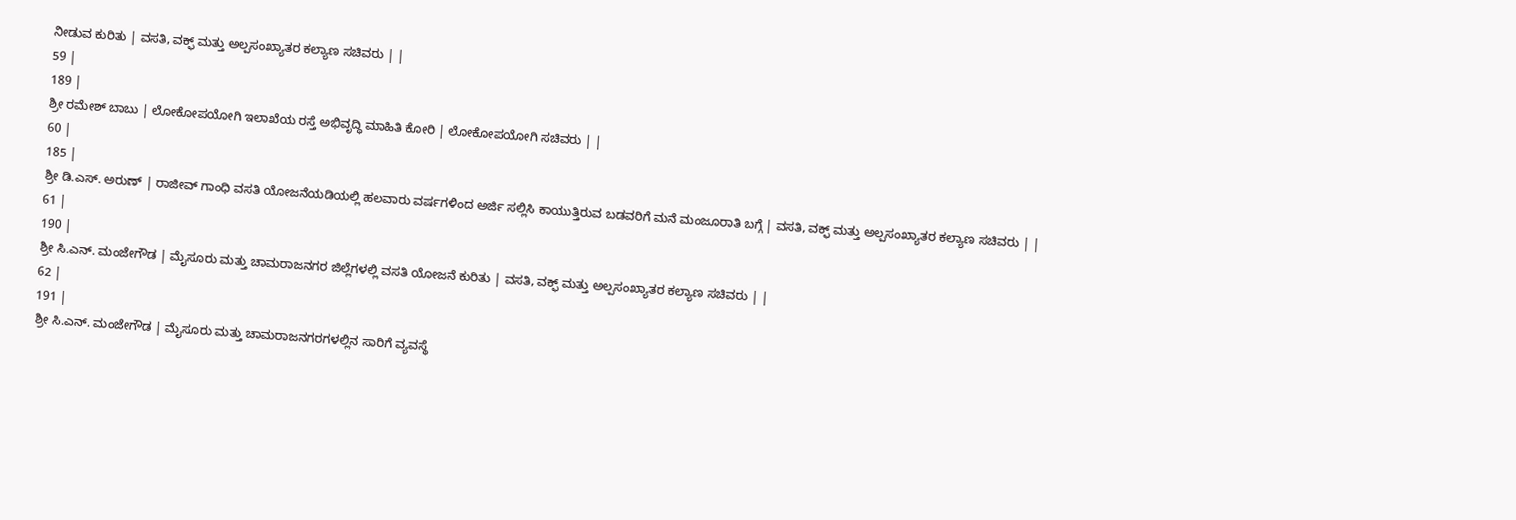ನೀಡುವ ಕುರಿತು | ವಸತಿ, ವಕ್ಫ್ ಮತ್ತು ಅಲ್ಪಸಂಖ್ಯಾತರ ಕಲ್ಯಾಣ ಸಚಿವರು | |
59 |
189 |
ಶ್ರೀ ರಮೇಶ್ ಬಾಬು | ಲೋಕೋಪಯೋಗಿ ಇಲಾಖೆಯ ರಸ್ತೆ ಅಭಿವೃದ್ಧಿ ಮಾಹಿತಿ ಕೋರಿ | ಲೋಕೋಪಯೋಗಿ ಸಚಿವರು | |
60 |
185 |
ಶ್ರೀ ಡಿ.ಎಸ್. ಅರುಣ್ | ರಾಜೀವ್ ಗಾಂಧಿ ವಸತಿ ಯೋಜನೆಯಡಿಯಲ್ಲಿ ಹಲವಾರು ವರ್ಷಗಳಿಂದ ಅರ್ಜಿ ಸಲ್ಲಿಸಿ ಕಾಯುತ್ತಿರುವ ಬಡವರಿಗೆ ಮನೆ ಮಂಜೂರಾತಿ ಬಗ್ಗೆ | ವಸತಿ, ವಕ್ಫ್ ಮತ್ತು ಅಲ್ಪಸಂಖ್ಯಾತರ ಕಲ್ಯಾಣ ಸಚಿವರು | |
61 |
190 |
ಶ್ರೀ ಸಿ.ಎನ್. ಮಂಜೇಗೌಡ | ಮೈಸೂರು ಮತ್ತು ಚಾಮರಾಜನಗರ ಜಿಲ್ಲೆಗಳಲ್ಲಿ ವಸತಿ ಯೋಜನೆ ಕುರಿತು | ವಸತಿ, ವಕ್ಫ್ ಮತ್ತು ಅಲ್ಪಸಂಖ್ಯಾತರ ಕಲ್ಯಾಣ ಸಚಿವರು | |
62 |
191 |
ಶ್ರೀ ಸಿ.ಎನ್. ಮಂಜೇಗೌಡ | ಮೈಸೂರು ಮತ್ತು ಚಾಮರಾಜನಗರಗಳಲ್ಲಿನ ಸಾರಿಗೆ ವ್ಯವಸ್ಥೆ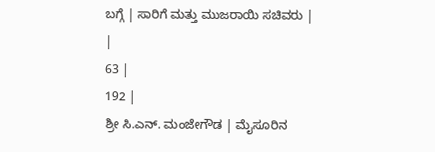ಬಗ್ಗೆ | ಸಾರಿಗೆ ಮತ್ತು ಮುಜರಾಯಿ ಸಚಿವರು | |
63 |
192 |
ಶ್ರೀ ಸಿ.ಎನ್. ಮಂಜೇಗೌಡ | ಮೈಸೂರಿನ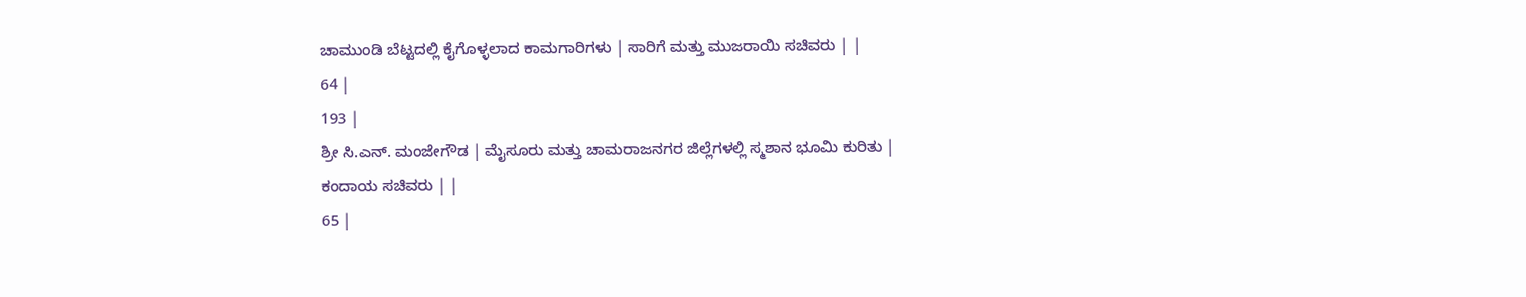ಚಾಮುಂಡಿ ಬೆಟ್ಟದಲ್ಲಿ ಕೈಗೊಳ್ಳಲಾದ ಕಾಮಗಾರಿಗಳು | ಸಾರಿಗೆ ಮತ್ತು ಮುಜರಾಯಿ ಸಚಿವರು | |
64 |
193 |
ಶ್ರೀ ಸಿ.ಎನ್. ಮಂಜೇಗೌಡ | ಮೈಸೂರು ಮತ್ತು ಚಾಮರಾಜನಗರ ಜಿಲ್ಲೆಗಳಲ್ಲಿ ಸ್ಮಶಾನ ಭೂಮಿ ಕುರಿತು | ಕಂದಾಯ ಸಚಿವರು | |
65 |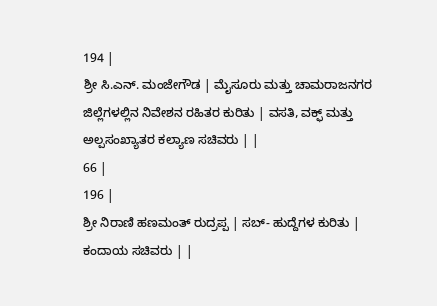194 |
ಶ್ರೀ ಸಿ.ಎನ್. ಮಂಜೇಗೌಡ | ಮೈಸೂರು ಮತ್ತು ಚಾಮರಾಜನಗರ ಜಿಲ್ಲೆಗಳಲ್ಲಿನ ನಿವೇಶನ ರಹಿತರ ಕುರಿತು | ವಸತಿ, ವಕ್ಫ್ ಮತ್ತು ಅಲ್ಪಸಂಖ್ಯಾತರ ಕಲ್ಯಾಣ ಸಚಿವರು | |
66 |
196 |
ಶ್ರೀ ನಿರಾಣಿ ಹಣಮಂತ್ ರುದ್ರಪ್ಪ | ಸಬ್- ಹುದ್ದೆಗಳ ಕುರಿತು | ಕಂದಾಯ ಸಚಿವರು | |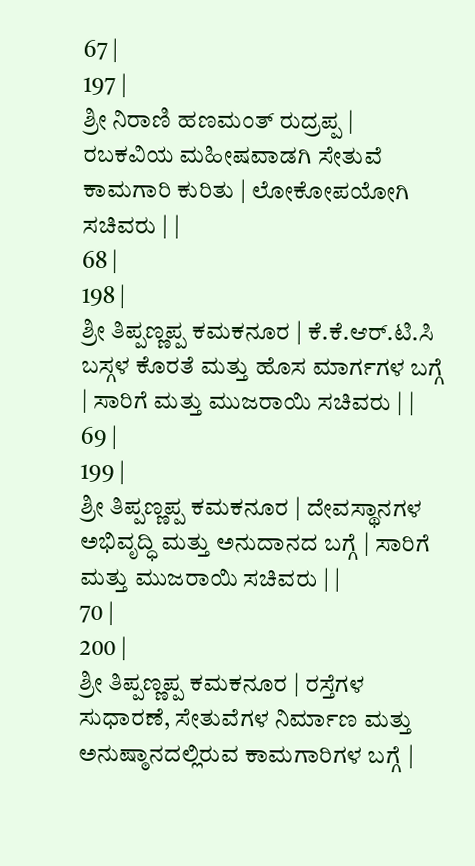67 |
197 |
ಶ್ರೀ ನಿರಾಣಿ ಹಣಮಂತ್ ರುದ್ರಪ್ಪ | ರಬಕವಿಯ ಮಹೀಷವಾಡಗಿ ಸೇತುವೆ ಕಾಮಗಾರಿ ಕುರಿತು | ಲೋಕೋಪಯೋಗಿ ಸಚಿವರು | |
68 |
198 |
ಶ್ರೀ ತಿಪ್ಪಣ್ಣಪ್ಪ ಕಮಕನೂರ | ಕೆ.ಕೆ.ಆರ್.ಟಿ.ಸಿ ಬಸ್ಗಳ ಕೊರತೆ ಮತ್ತು ಹೊಸ ಮಾರ್ಗಗಳ ಬಗ್ಗೆ | ಸಾರಿಗೆ ಮತ್ತು ಮುಜರಾಯಿ ಸಚಿವರು | |
69 |
199 |
ಶ್ರೀ ತಿಪ್ಪಣ್ಣಪ್ಪ ಕಮಕನೂರ | ದೇವಸ್ಥಾನಗಳ ಅಭಿವೃದ್ಧಿ ಮತ್ತು ಅನುದಾನದ ಬಗ್ಗೆ | ಸಾರಿಗೆ ಮತ್ತು ಮುಜರಾಯಿ ಸಚಿವರು | |
70 |
200 |
ಶ್ರೀ ತಿಪ್ಪಣ್ಣಪ್ಪ ಕಮಕನೂರ | ರಸ್ತೆಗಳ ಸುಧಾರಣೆ, ಸೇತುವೆಗಳ ನಿರ್ಮಾಣ ಮತ್ತು ಅನುಷ್ಠಾನದಲ್ಲಿರುವ ಕಾಮಗಾರಿಗಳ ಬಗ್ಗೆ |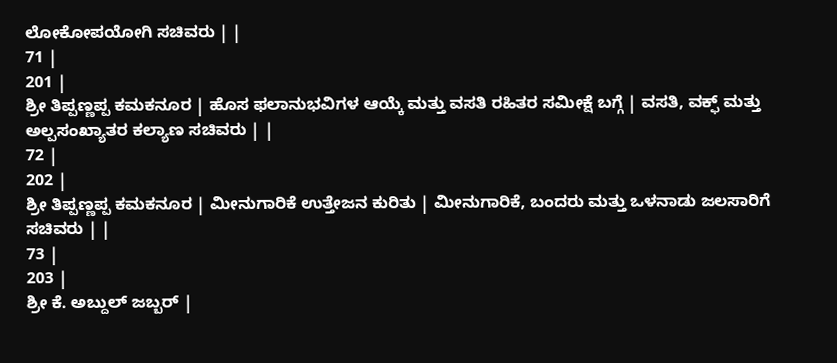ಲೋಕೋಪಯೋಗಿ ಸಚಿವರು | |
71 |
201 |
ಶ್ರೀ ತಿಪ್ಪಣ್ಣಪ್ಪ ಕಮಕನೂರ | ಹೊಸ ಫಲಾನುಭವಿಗಳ ಆಯ್ಕೆ ಮತ್ತು ವಸತಿ ರಹಿತರ ಸಮೀಕ್ಷೆ ಬಗ್ಗೆ | ವಸತಿ, ವಕ್ಫ್ ಮತ್ತು ಅಲ್ಪಸಂಖ್ಯಾತರ ಕಲ್ಯಾಣ ಸಚಿವರು | |
72 |
202 |
ಶ್ರೀ ತಿಪ್ಪಣ್ಣಪ್ಪ ಕಮಕನೂರ | ಮೀನುಗಾರಿಕೆ ಉತ್ತೇಜನ ಕುರಿತು | ಮೀನುಗಾರಿಕೆ, ಬಂದರು ಮತ್ತು ಒಳನಾಡು ಜಲಸಾರಿಗೆ ಸಚಿವರು | |
73 |
203 |
ಶ್ರೀ ಕೆ. ಅಬ್ದುಲ್ ಜಬ್ಬರ್ |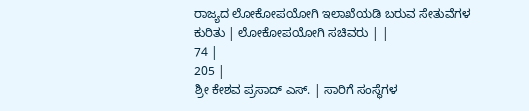ರಾಜ್ಯದ ಲೋಕೋಪಯೋಗಿ ಇಲಾಖೆಯಡಿ ಬರುವ ಸೇತುವೆಗಳ ಕುರಿತು | ಲೋಕೋಪಯೋಗಿ ಸಚಿವರು | |
74 |
205 |
ಶ್ರೀ ಕೇಶವ ಪ್ರಸಾದ್ ಎಸ್. | ಸಾರಿಗೆ ಸಂಸ್ಥೆಗಳ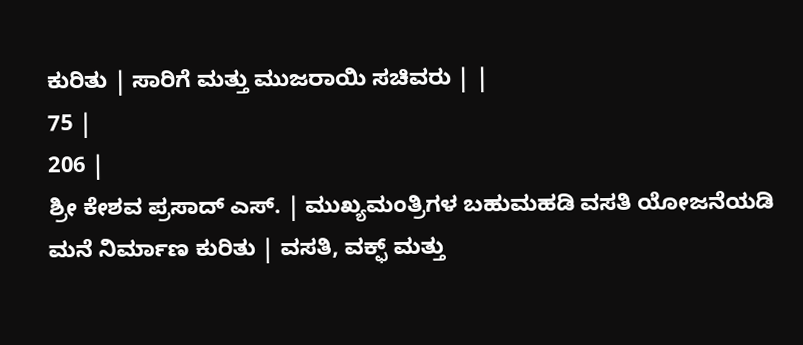ಕುರಿತು | ಸಾರಿಗೆ ಮತ್ತು ಮುಜರಾಯಿ ಸಚಿವರು | |
75 |
206 |
ಶ್ರೀ ಕೇಶವ ಪ್ರಸಾದ್ ಎಸ್. | ಮುಖ್ಯಮಂತ್ರಿಗಳ ಬಹುಮಹಡಿ ವಸತಿ ಯೋಜನೆಯಡಿ ಮನೆ ನಿರ್ಮಾಣ ಕುರಿತು | ವಸತಿ, ವಕ್ಫ್ ಮತ್ತು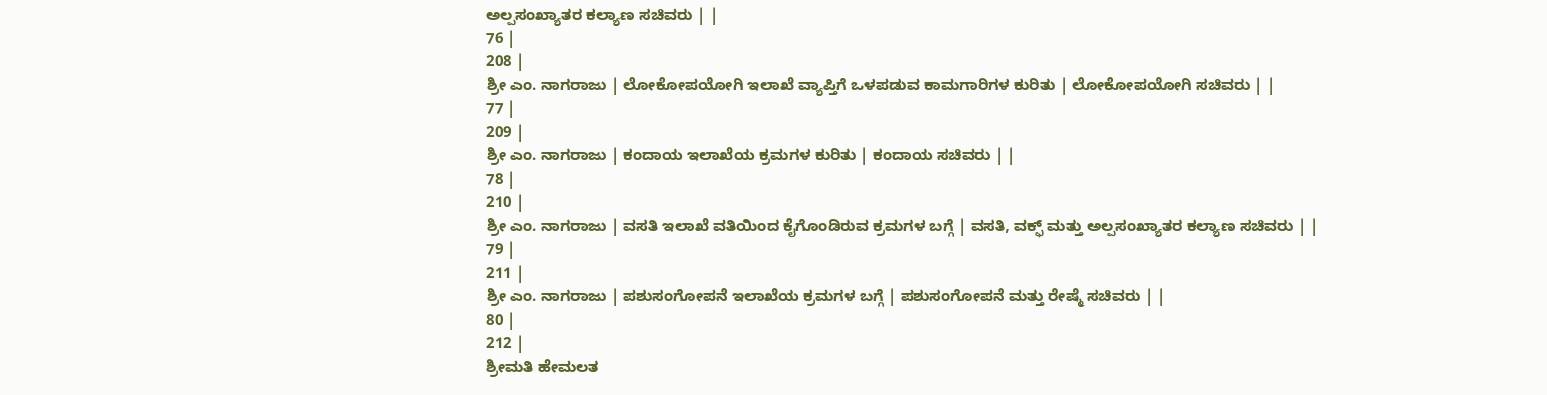ಅಲ್ಪಸಂಖ್ಯಾತರ ಕಲ್ಯಾಣ ಸಚಿವರು | |
76 |
208 |
ಶ್ರೀ ಎಂ. ನಾಗರಾಜು | ಲೋಕೋಪಯೋಗಿ ಇಲಾಖೆ ವ್ಯಾಪ್ತಿಗೆ ಒಳಪಡುವ ಕಾಮಗಾರಿಗಳ ಕುರಿತು | ಲೋಕೋಪಯೋಗಿ ಸಚಿವರು | |
77 |
209 |
ಶ್ರೀ ಎಂ. ನಾಗರಾಜು | ಕಂದಾಯ ಇಲಾಖೆಯ ಕ್ರಮಗಳ ಕುರಿತು | ಕಂದಾಯ ಸಚಿವರು | |
78 |
210 |
ಶ್ರೀ ಎಂ. ನಾಗರಾಜು | ವಸತಿ ಇಲಾಖೆ ವತಿಯಿಂದ ಕೈಗೊಂಡಿರುವ ಕ್ರಮಗಳ ಬಗ್ಗೆ | ವಸತಿ, ವಕ್ಫ್ ಮತ್ತು ಅಲ್ಪಸಂಖ್ಯಾತರ ಕಲ್ಯಾಣ ಸಚಿವರು | |
79 |
211 |
ಶ್ರೀ ಎಂ. ನಾಗರಾಜು | ಪಶುಸಂಗೋಪನೆ ಇಲಾಖೆಯ ಕ್ರಮಗಳ ಬಗ್ಗೆ | ಪಶುಸಂಗೋಪನೆ ಮತ್ತು ರೇಷ್ಮೆ ಸಚಿವರು | |
80 |
212 |
ಶ್ರೀಮತಿ ಹೇಮಲತ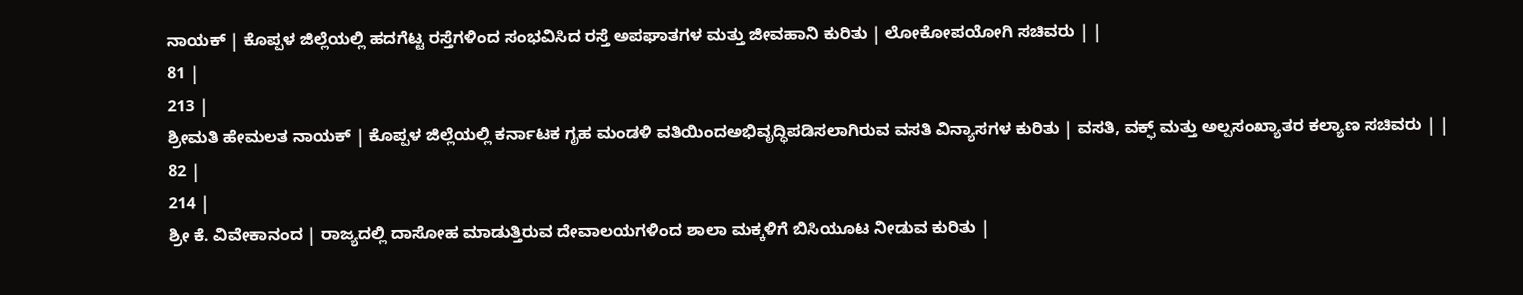ನಾಯಕ್ | ಕೊಪ್ಪಳ ಜಿಲ್ಲೆಯಲ್ಲಿ ಹದಗೆಟ್ಟ ರಸ್ತೆಗಳಿಂದ ಸಂಭವಿಸಿದ ರಸ್ತೆ ಅಪಘಾತಗಳ ಮತ್ತು ಜೀವಹಾನಿ ಕುರಿತು | ಲೋಕೋಪಯೋಗಿ ಸಚಿವರು | |
81 |
213 |
ಶ್ರೀಮತಿ ಹೇಮಲತ ನಾಯಕ್ | ಕೊಪ್ಪಳ ಜಿಲ್ಲೆಯಲ್ಲಿ ಕರ್ನಾಟಕ ಗೃಹ ಮಂಡಳಿ ವತಿಯಿಂದಅಭಿವೃದ್ಧಿಪಡಿಸಲಾಗಿರುವ ವಸತಿ ವಿನ್ಯಾಸಗಳ ಕುರಿತು | ವಸತಿ, ವಕ್ಫ್ ಮತ್ತು ಅಲ್ಪಸಂಖ್ಯಾತರ ಕಲ್ಯಾಣ ಸಚಿವರು | |
82 |
214 |
ಶ್ರೀ ಕೆ. ವಿವೇಕಾನಂದ | ರಾಜ್ಯದಲ್ಲಿ ದಾಸೋಹ ಮಾಡುತ್ತಿರುವ ದೇವಾಲಯಗಳಿಂದ ಶಾಲಾ ಮಕ್ಕಳಿಗೆ ಬಿಸಿಯೂಟ ನೀಡುವ ಕುರಿತು |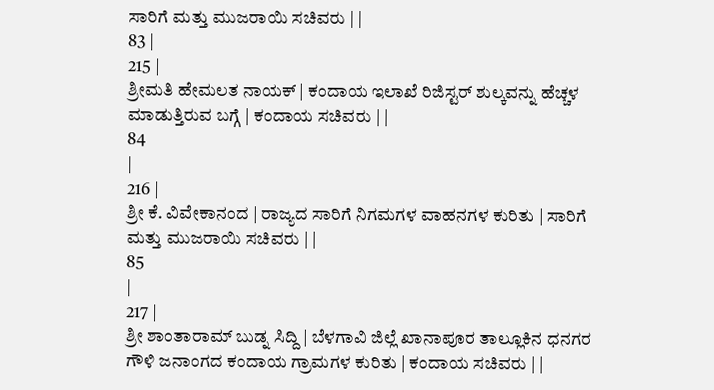ಸಾರಿಗೆ ಮತ್ತು ಮುಜರಾಯಿ ಸಚಿವರು | |
83 |
215 |
ಶ್ರೀಮತಿ ಹೇಮಲತ ನಾಯಕ್ | ಕಂದಾಯ ಇಲಾಖೆ ರಿಜಿಸ್ಟರ್ ಶುಲ್ಕವನ್ನು ಹೆಚ್ಚಳ ಮಾಡುತ್ತಿರುವ ಬಗ್ಗೆ | ಕಂದಾಯ ಸಚಿವರು | |
84
|
216 |
ಶ್ರೀ ಕೆ. ವಿವೇಕಾನಂದ | ರಾಜ್ಯದ ಸಾರಿಗೆ ನಿಗಮಗಳ ವಾಹನಗಳ ಕುರಿತು | ಸಾರಿಗೆ ಮತ್ತು ಮುಜರಾಯಿ ಸಚಿವರು | |
85
|
217 |
ಶ್ರೀ ಶಾಂತಾರಾಮ್ ಬುಡ್ನ ಸಿದ್ದಿ | ಬೆಳಗಾವಿ ಜಿಲ್ಲೆ ಖಾನಾಪೂರ ತಾಲ್ಲೂಕಿನ ಧನಗರ ಗೌಳಿ ಜನಾಂಗದ ಕಂದಾಯ ಗ್ರಾಮಗಳ ಕುರಿತು | ಕಂದಾಯ ಸಚಿವರು | |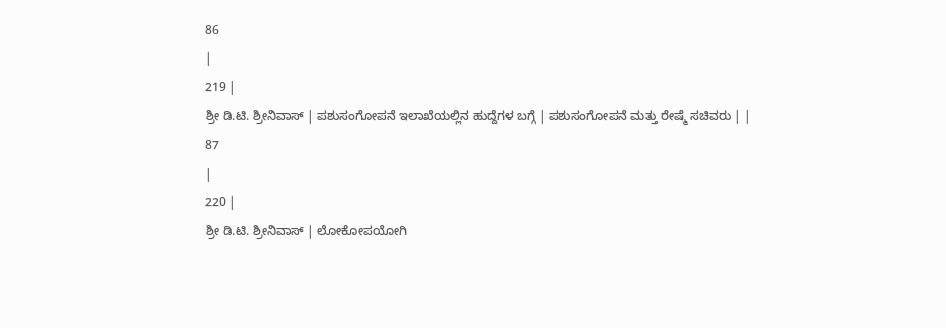86
|
219 |
ಶ್ರೀ ಡಿ.ಟಿ. ಶ್ರೀನಿವಾಸ್ | ಪಶುಸಂಗೋಪನೆ ಇಲಾಖೆಯಲ್ಲಿನ ಹುದ್ದೆಗಳ ಬಗ್ಗೆ | ಪಶುಸಂಗೋಪನೆ ಮತ್ತು ರೇಷ್ಮೆ ಸಚಿವರು | |
87
|
220 |
ಶ್ರೀ ಡಿ.ಟಿ. ಶ್ರೀನಿವಾಸ್ | ಲೋಕೋಪಯೋಗಿ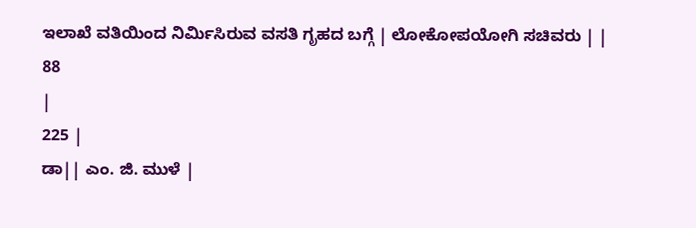ಇಲಾಖೆ ವತಿಯಿಂದ ನಿರ್ಮಿಸಿರುವ ವಸತಿ ಗೃಹದ ಬಗ್ಗೆ | ಲೋಕೋಪಯೋಗಿ ಸಚಿವರು | |
88
|
225 |
ಡಾ|| ಎಂ. ಜಿ. ಮುಳೆ |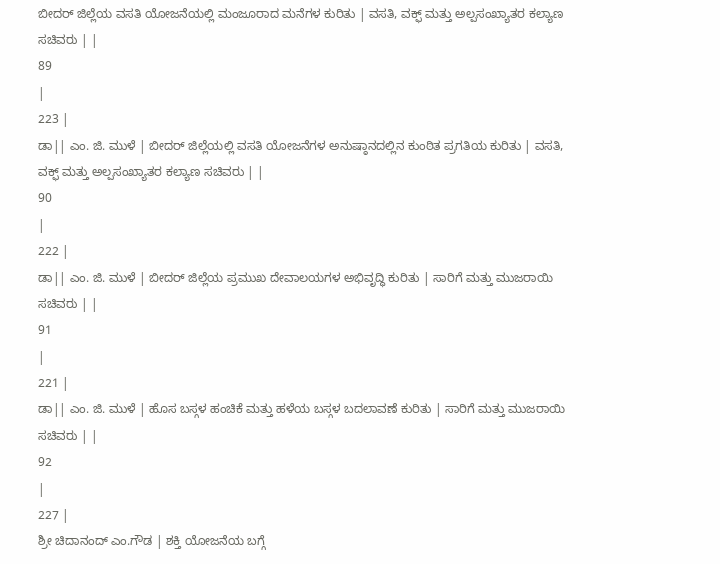ಬೀದರ್ ಜಿಲ್ಲೆಯ ವಸತಿ ಯೋಜನೆಯಲ್ಲಿ ಮಂಜೂರಾದ ಮನೆಗಳ ಕುರಿತು | ವಸತಿ, ವಕ್ಫ್ ಮತ್ತು ಅಲ್ಪಸಂಖ್ಯಾತರ ಕಲ್ಯಾಣ ಸಚಿವರು | |
89
|
223 |
ಡಾ|| ಎಂ. ಜಿ. ಮುಳೆ | ಬೀದರ್ ಜಿಲ್ಲೆಯಲ್ಲಿ ವಸತಿ ಯೋಜನೆಗಳ ಅನುಷ್ಠಾನದಲ್ಲಿನ ಕುಂಠಿತ ಪ್ರಗತಿಯ ಕುರಿತು | ವಸತಿ, ವಕ್ಫ್ ಮತ್ತು ಅಲ್ಪಸಂಖ್ಯಾತರ ಕಲ್ಯಾಣ ಸಚಿವರು | |
90
|
222 |
ಡಾ|| ಎಂ. ಜಿ. ಮುಳೆ | ಬೀದರ್ ಜಿಲ್ಲೆಯ ಪ್ರಮುಖ ದೇವಾಲಯಗಳ ಅಭಿವೃದ್ಧಿ ಕುರಿತು | ಸಾರಿಗೆ ಮತ್ತು ಮುಜರಾಯಿ ಸಚಿವರು | |
91
|
221 |
ಡಾ|| ಎಂ. ಜಿ. ಮುಳೆ | ಹೊಸ ಬಸ್ಗಳ ಹಂಚಿಕೆ ಮತ್ತು ಹಳೆಯ ಬಸ್ಗಳ ಬದಲಾವಣೆ ಕುರಿತು | ಸಾರಿಗೆ ಮತ್ತು ಮುಜರಾಯಿ ಸಚಿವರು | |
92
|
227 |
ಶ್ರೀ ಚಿದಾನಂದ್ ಎಂ.ಗೌಡ | ಶಕ್ತಿ ಯೋಜನೆಯ ಬಗ್ಗೆ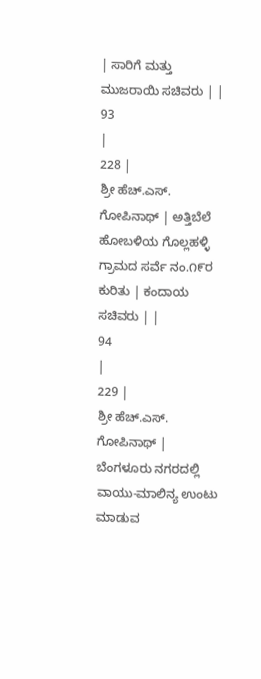| ಸಾರಿಗೆ ಮತ್ತು ಮುಜರಾಯಿ ಸಚಿವರು | |
93
|
228 |
ಶ್ರೀ ಹೆಚ್.ಎಸ್. ಗೋಪಿನಾಥ್ | ಅತ್ತಿಬೆಲೆ ಹೋಬಳಿಯ ಗೊಲ್ಲಹಳ್ಳಿ ಗ್ರಾಮದ ಸರ್ವೆ ನಂ.೧೯ರ ಕುರಿತು | ಕಂದಾಯ ಸಚಿವರು | |
94
|
229 |
ಶ್ರೀ ಹೆಚ್.ಎಸ್. ಗೋಪಿನಾಥ್ | ಬೆಂಗಳೂರು ನಗರದಲ್ಲಿ ವಾಯು-ಮಾಲಿನ್ಯ ಉಂಟು ಮಾಡುವ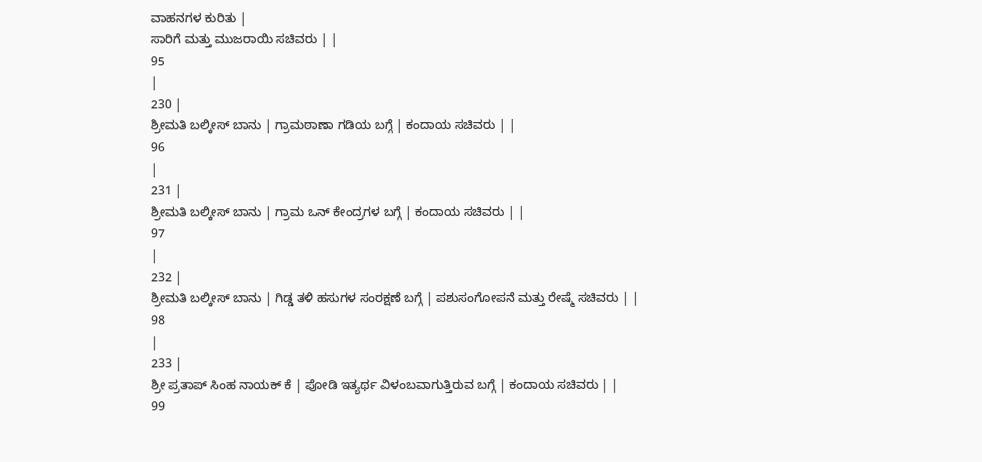ವಾಹನಗಳ ಕುರಿತು |
ಸಾರಿಗೆ ಮತ್ತು ಮುಜರಾಯಿ ಸಚಿವರು | |
95
|
230 |
ಶ್ರೀಮತಿ ಬಲ್ಕೀಸ್ ಬಾನು | ಗ್ರಾಮಠಾಣಾ ಗಡಿಯ ಬಗ್ಗೆ | ಕಂದಾಯ ಸಚಿವರು | |
96
|
231 |
ಶ್ರೀಮತಿ ಬಲ್ಕೀಸ್ ಬಾನು | ಗ್ರಾಮ ಒನ್ ಕೇಂದ್ರಗಳ ಬಗ್ಗೆ | ಕಂದಾಯ ಸಚಿವರು | |
97
|
232 |
ಶ್ರೀಮತಿ ಬಲ್ಕೀಸ್ ಬಾನು | ಗಿಡ್ಡ ತಳಿ ಹಸುಗಳ ಸಂರಕ್ಷಣೆ ಬಗ್ಗೆ | ಪಶುಸಂಗೋಪನೆ ಮತ್ತು ರೇಷ್ಮೆ ಸಚಿವರು | |
98
|
233 |
ಶ್ರೀ ಪ್ರತಾಪ್ ಸಿಂಹ ನಾಯಕ್ ಕೆ | ಪೋಡಿ ಇತ್ಯರ್ಥ ವಿಳಂಬವಾಗುತ್ತಿರುವ ಬಗ್ಗೆ | ಕಂದಾಯ ಸಚಿವರು | |
99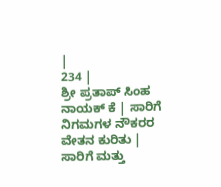|
234 |
ಶ್ರೀ ಪ್ರತಾಪ್ ಸಿಂಹ ನಾಯಕ್ ಕೆ | ಸಾರಿಗೆ ನಿಗಮಗಳ ನೌಕರರ ವೇತನ ಕುರಿತು | ಸಾರಿಗೆ ಮತ್ತು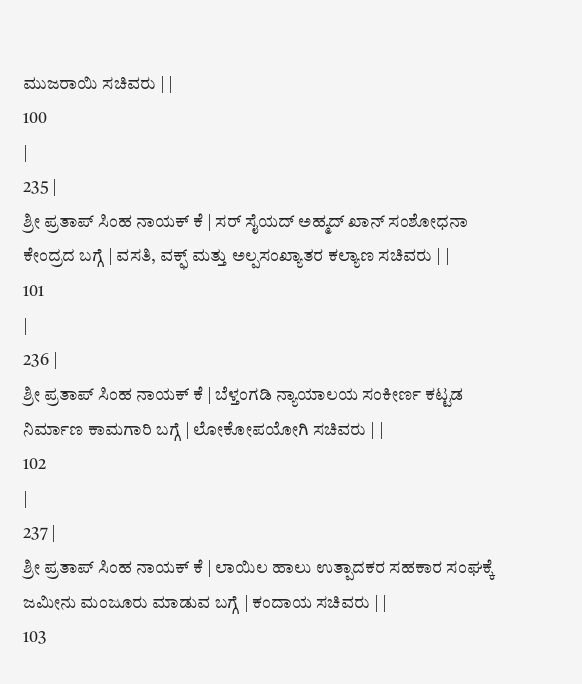ಮುಜರಾಯಿ ಸಚಿವರು | |
100
|
235 |
ಶ್ರೀ ಪ್ರತಾಪ್ ಸಿಂಹ ನಾಯಕ್ ಕೆ | ಸರ್ ಸೈಯದ್ ಅಹ್ಮದ್ ಖಾನ್ ಸಂಶೋಧನಾ ಕೇಂದ್ರದ ಬಗ್ಗೆ | ವಸತಿ, ವಕ್ಫ್ ಮತ್ತು ಅಲ್ಪಸಂಖ್ಯಾತರ ಕಲ್ಯಾಣ ಸಚಿವರು | |
101
|
236 |
ಶ್ರೀ ಪ್ರತಾಪ್ ಸಿಂಹ ನಾಯಕ್ ಕೆ | ಬೆಳ್ತಂಗಡಿ ನ್ಯಾಯಾಲಯ ಸಂಕೀರ್ಣ ಕಟ್ಟಡ ನಿರ್ಮಾಣ ಕಾಮಗಾರಿ ಬಗ್ಗೆ | ಲೋಕೋಪಯೋಗಿ ಸಚಿವರು | |
102
|
237 |
ಶ್ರೀ ಪ್ರತಾಪ್ ಸಿಂಹ ನಾಯಕ್ ಕೆ | ಲಾಯಿಲ ಹಾಲು ಉತ್ಪಾದಕರ ಸಹಕಾರ ಸಂಘಕ್ಕೆ ಜಮೀನು ಮಂಜೂರು ಮಾಡುವ ಬಗ್ಗೆ | ಕಂದಾಯ ಸಚಿವರು | |
103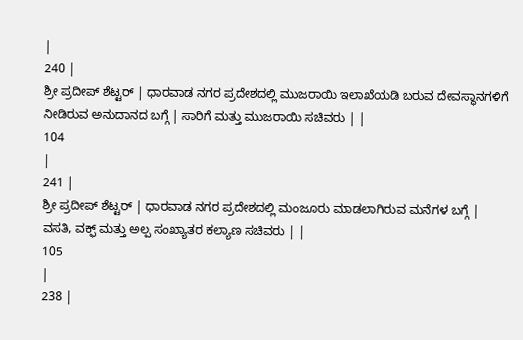|
240 |
ಶ್ರೀ ಪ್ರದೀಪ್ ಶೆಟ್ಟರ್ | ಧಾರವಾಡ ನಗರ ಪ್ರದೇಶದಲ್ಲಿ ಮುಜರಾಯಿ ಇಲಾಖೆಯಡಿ ಬರುವ ದೇವಸ್ಥಾನಗಳಿಗೆ ನೀಡಿರುವ ಅನುದಾನದ ಬಗ್ಗೆ | ಸಾರಿಗೆ ಮತ್ತು ಮುಜರಾಯಿ ಸಚಿವರು | |
104
|
241 |
ಶ್ರೀ ಪ್ರದೀಪ್ ಶೆಟ್ಟರ್ | ಧಾರವಾಡ ನಗರ ಪ್ರದೇಶದಲ್ಲಿ ಮಂಜೂರು ಮಾಡಲಾಗಿರುವ ಮನೆಗಳ ಬಗ್ಗೆ |
ವಸತಿ, ವಕ್ಫ್ ಮತ್ತು ಅಲ್ಪ ಸಂಖ್ಯಾತರ ಕಲ್ಯಾಣ ಸಚಿವರು | |
105
|
238 |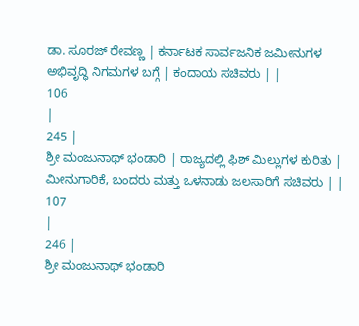ಡಾ. ಸೂರಜ್ ರೇವಣ್ಣ | ಕರ್ನಾಟಕ ಸಾರ್ವಜನಿಕ ಜಮೀನುಗಳ ಅಭಿವೃದ್ಧಿ ನಿಗಮಗಳ ಬಗ್ಗೆ | ಕಂದಾಯ ಸಚಿವರು | |
106
|
245 |
ಶ್ರೀ ಮಂಜುನಾಥ್ ಭಂಡಾರಿ | ರಾಜ್ಯದಲ್ಲಿ ಫಿಶ್ ಮಿಲ್ಲುಗಳ ಕುರಿತು | ಮೀನುಗಾರಿಕೆ, ಬಂದರು ಮತ್ತು ಒಳನಾಡು ಜಲಸಾರಿಗೆ ಸಚಿವರು | |
107
|
246 |
ಶ್ರೀ ಮಂಜುನಾಥ್ ಭಂಡಾರಿ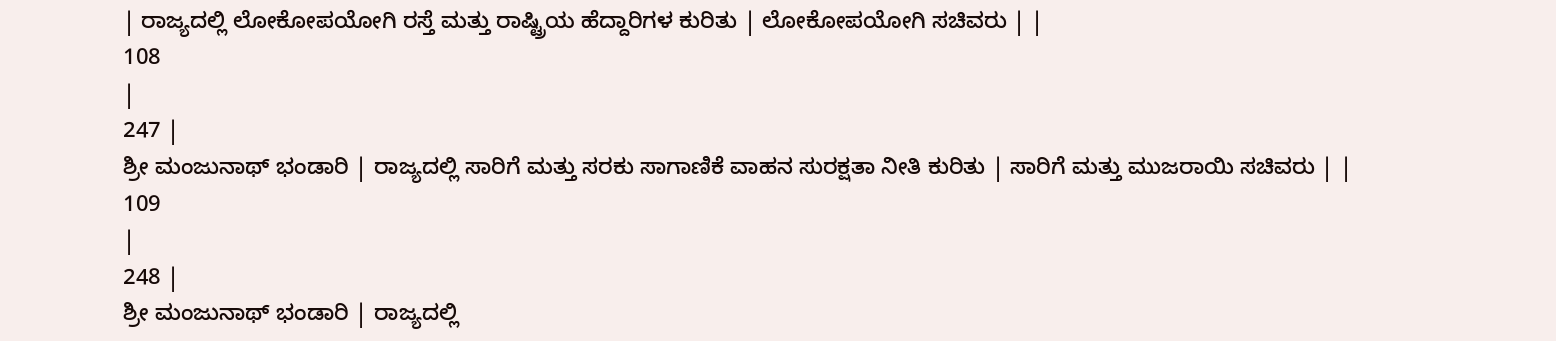| ರಾಜ್ಯದಲ್ಲಿ ಲೋಕೋಪಯೋಗಿ ರಸ್ತೆ ಮತ್ತು ರಾಷ್ಟ್ರಿಯ ಹೆದ್ದಾರಿಗಳ ಕುರಿತು | ಲೋಕೋಪಯೋಗಿ ಸಚಿವರು | |
108
|
247 |
ಶ್ರೀ ಮಂಜುನಾಥ್ ಭಂಡಾರಿ | ರಾಜ್ಯದಲ್ಲಿ ಸಾರಿಗೆ ಮತ್ತು ಸರಕು ಸಾಗಾಣಿಕೆ ವಾಹನ ಸುರಕ್ಷತಾ ನೀತಿ ಕುರಿತು | ಸಾರಿಗೆ ಮತ್ತು ಮುಜರಾಯಿ ಸಚಿವರು | |
109
|
248 |
ಶ್ರೀ ಮಂಜುನಾಥ್ ಭಂಡಾರಿ | ರಾಜ್ಯದಲ್ಲಿ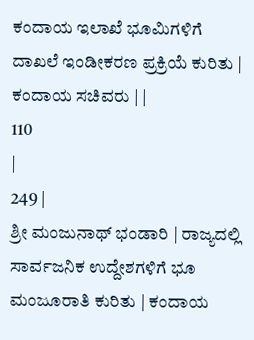ಕಂದಾಯ ಇಲಾಖೆ ಭೂಮಿಗಳಿಗೆ ದಾಖಲೆ ಇಂಡೀಕರಣ ಪ್ರಕ್ರಿಯೆ ಕುರಿತು | ಕಂದಾಯ ಸಚಿವರು | |
110
|
249 |
ಶ್ರೀ ಮಂಜುನಾಥ್ ಭಂಡಾರಿ | ರಾಜ್ಯದಲ್ಲಿ ಸಾರ್ವಜನಿಕ ಉದ್ದೇಶಗಳಿಗೆ ಭೂ ಮಂಜೂರಾತಿ ಕುರಿತು | ಕಂದಾಯ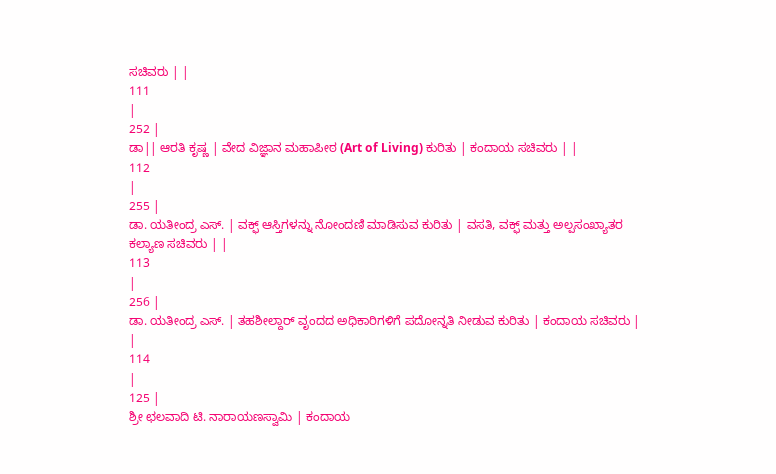ಸಚಿವರು | |
111
|
252 |
ಡಾ|| ಆರತಿ ಕೃಷ್ಣ | ವೇದ ವಿಜ್ಞಾನ ಮಹಾಪೀಠ (Art of Living) ಕುರಿತು | ಕಂದಾಯ ಸಚಿವರು | |
112
|
255 |
ಡಾ. ಯತೀಂದ್ರ ಎಸ್. | ವಕ್ಫ್ ಆಸ್ತಿಗಳನ್ನು ನೋಂದಣಿ ಮಾಡಿಸುವ ಕುರಿತು | ವಸತಿ, ವಕ್ಫ್ ಮತ್ತು ಅಲ್ಪಸಂಖ್ಯಾತರ ಕಲ್ಯಾಣ ಸಚಿವರು | |
113
|
256 |
ಡಾ. ಯತೀಂದ್ರ ಎಸ್. | ತಹಶೀಲ್ದಾರ್ ವೃಂದದ ಅಧಿಕಾರಿಗಳಿಗೆ ಪದೋನ್ನತಿ ನೀಡುವ ಕುರಿತು | ಕಂದಾಯ ಸಚಿವರು | |
114
|
125 |
ಶ್ರೀ ಛಲವಾದಿ ಟಿ. ನಾರಾಯಣಸ್ವಾಮಿ | ಕಂದಾಯ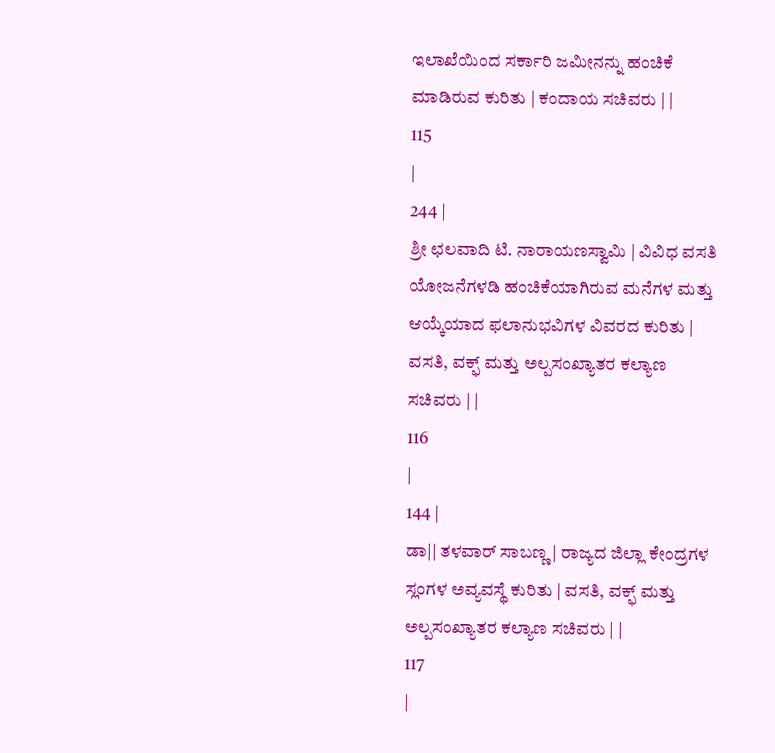ಇಲಾಖೆಯಿಂದ ಸರ್ಕಾರಿ ಜಮೀನನ್ನು ಹಂಚಿಕೆ ಮಾಡಿರುವ ಕುರಿತು | ಕಂದಾಯ ಸಚಿವರು | |
115
|
244 |
ಶ್ರೀ ಛಲವಾದಿ ಟಿ. ನಾರಾಯಣಸ್ವಾಮಿ | ವಿವಿಧ ವಸತಿ ಯೋಜನೆಗಳಡಿ ಹಂಚಿಕೆಯಾಗಿರುವ ಮನೆಗಳ ಮತ್ತು ಆಯ್ಕೆಯಾದ ಫಲಾನುಭವಿಗಳ ವಿವರದ ಕುರಿತು | ವಸತಿ, ವಕ್ಫ್ ಮತ್ತು ಅಲ್ಪಸಂಖ್ಯಾತರ ಕಲ್ಯಾಣ ಸಚಿವರು | |
116
|
144 |
ಡಾ|| ತಳವಾರ್ ಸಾಬಣ್ಣ | ರಾಜ್ಯದ ಜಿಲ್ಲಾ ಕೇಂದ್ರಗಳ ಸ್ಲಂಗಳ ಅವ್ಯವಸ್ಥೆ ಕುರಿತು | ವಸತಿ, ವಕ್ಫ್ ಮತ್ತು ಅಲ್ಪಸಂಖ್ಯಾತರ ಕಲ್ಯಾಣ ಸಚಿವರು | |
117
|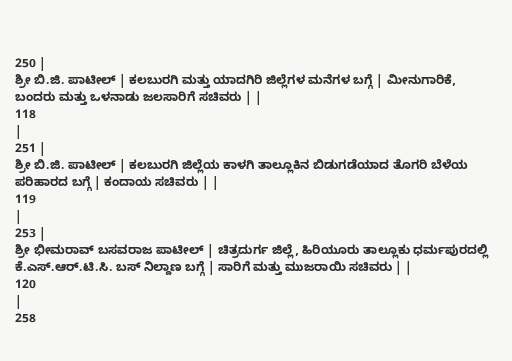250 |
ಶ್ರೀ ಬಿ.ಜಿ. ಪಾಟೀಲ್ | ಕಲಬುರಗಿ ಮತ್ತು ಯಾದಗಿರಿ ಜಿಲ್ಲೆಗಳ ಮನೆಗಳ ಬಗ್ಗೆ | ಮೀನುಗಾರಿಕೆ, ಬಂದರು ಮತ್ತು ಒಳನಾಡು ಜಲಸಾರಿಗೆ ಸಚಿವರು | |
118
|
251 |
ಶ್ರೀ ಬಿ.ಜಿ. ಪಾಟೀಲ್ | ಕಲಬುರಗಿ ಜಿಲ್ಲೆಯ ಕಾಳಗಿ ತಾಲ್ಲೂಕಿನ ಬಿಡುಗಡೆಯಾದ ತೊಗರಿ ಬೆಳೆಯ ಪರಿಹಾರದ ಬಗ್ಗೆ | ಕಂದಾಯ ಸಚಿವರು | |
119
|
253 |
ಶ್ರೀ ಭೀಮರಾವ್ ಬಸವರಾಜ ಪಾಟೀಲ್ | ಚಿತ್ರದುರ್ಗ ಜಿಲ್ಲೆ, ಹಿರಿಯೂರು ತಾಲ್ಲೂಕು ಧರ್ಮಪುರದಲ್ಲಿ ಕೆ.ಎಸ್.ಆರ್.ಟಿ.ಸಿ. ಬಸ್ ನಿಲ್ದಾಣ ಬಗ್ಗೆ | ಸಾರಿಗೆ ಮತ್ತು ಮುಜರಾಯಿ ಸಚಿವರು | |
120
|
258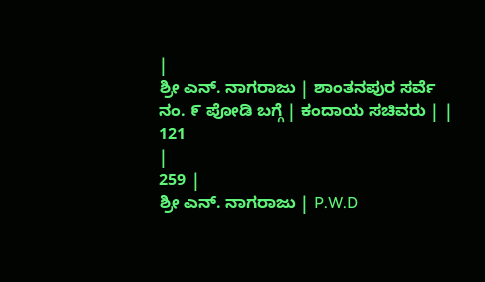|
ಶ್ರೀ ಎನ್. ನಾಗರಾಜು | ಶಾಂತನಪುರ ಸರ್ವೆ ನಂ. ೯ ಪೋಡಿ ಬಗ್ಗೆ | ಕಂದಾಯ ಸಚಿವರು | |
121
|
259 |
ಶ್ರೀ ಎನ್. ನಾಗರಾಜು | P.W.D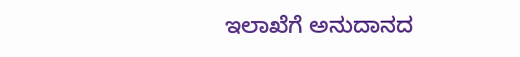ಇಲಾಖೆಗೆ ಅನುದಾನದ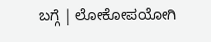ಬಗ್ಗೆ | ಲೋಕೋಪಯೋಗಿ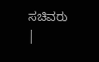ಸಚಿವರು |